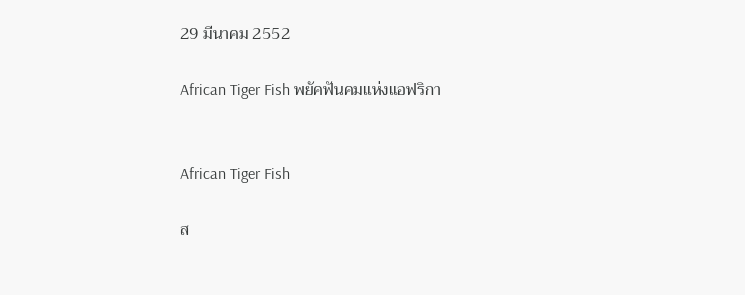29 มีนาคม 2552

African Tiger Fish พยัคฟันคมแห่งแอฟริกา


African Tiger Fish

ส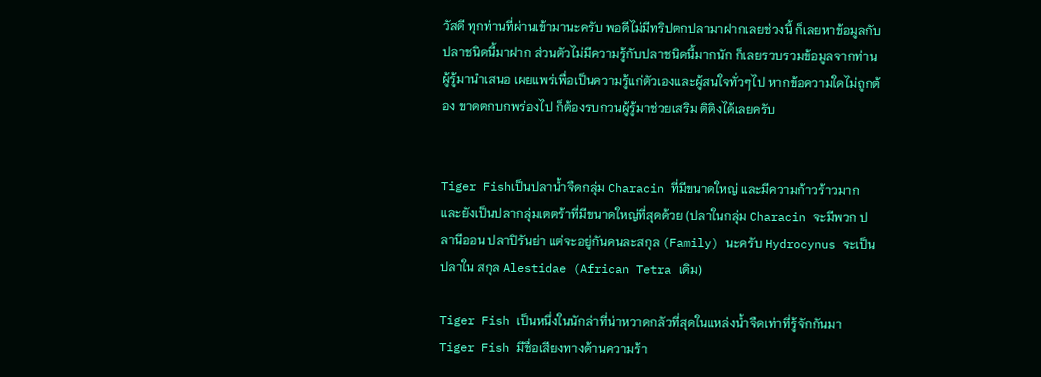วัสดี ทุกท่านที่ผ่านเข้ามานะครับ พอดีไม่มีทริปตกปลามาฝากเลยช่วงนี้ ก็เลยหาข้อมูลกับปลาชนิดนี้มาฝาก ส่วนตัวไม่มีความรู้กับปลาชนิดนี้มากนัก ก็เลยรวบรวมข้อมูลจากท่านผู้รู้มานำเสนอ เผยแพร่เพื่อเป็นความรู้แก่ตัวเองและผู้สนใจทั่วๆไป หากข้อความใดไม่ถูกต้อง ขาดตกบกพร่องไป ก็ต้องรบกวนผู้รู้มาช่วยเสริม ติติงได้เลยครับ


Tiger Fishเป็นปลาน้ำจืดกลุ่ม Characin ที่มีขนาดใหญ่ และมีความก้าวร้าวมาก และยังเป็นปลากลุ่มเตตร้าที่มีขนาดใหญ่ที่สุดด้วย (ปลาในกลุ่ม Characin จะมีพวก ปลานีออน ปลาปิรันย่า แต่จะอยู่กันคนละสกุล (Family) นะครับ Hydrocynus จะเป็นปลาใน สกุล Alestidae (African Tetra เดิม)

Tiger Fish เป็นหนึ่งในนักล่าที่น่าหวาดกลัวที่สุดในแหล่งน้ำจืดเท่าที่รู้จักกันมา Tiger Fish มีชื่อเสียงทางด้านความร้า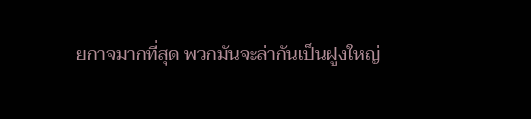ยกาจมากที่สุด พวกมันจะล่ากันเป็นฝูงใหญ่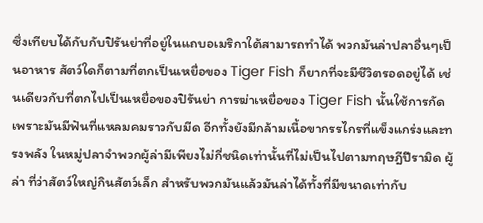ซึ่งเทียบได้กับกับปิรันย่าที่อยู่ในแถบอเมริกาใต้สามารถทำได้ พวกมันล่าปลาอื่นๆเป็นอาหาร สัตว์ใดก็ตามที่ตกเป็นเหยื่อของ Tiger Fish ก็ยากที่จะมีชีวิตรอดอยู่ได้ เช่นเดียวกับที่ตกไปเป็นเหยื่อของปิรันย่า การฆ่าเหยื่อของ Tiger Fish นั้นใช้การกัด เพราะมันมีฟันที่แหลมคมราวกับมีด อีกทั้งยังมีกล้ามเนื้อขากรรไกรที่แข็งแกร่งและทรงพลัง ในหมู่ปลาจำพวกผู้ล่ามีเพียงไม่กี่ชนิดเท่านั้นที่ไม่เป็นไปตามทฤษฎีปีรามิด ผู้ล่า ที่ว่าสัตว์ใหญ่กินสัตว์เล็ก สำหรับพวกมันแล้วมันล่าได้ทั้งที่มีขนาดเท่ากับ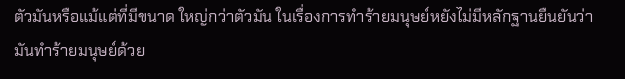ตัวมันหรือแม้แต่ที่มีขนาด ใหญ่กว่าตัวมัน ในเรื่องการทำร้ายมนุษย์หยังไม่มีหลักฐานยืนยันว่ามันทำร้ายมนุษย์ด้วย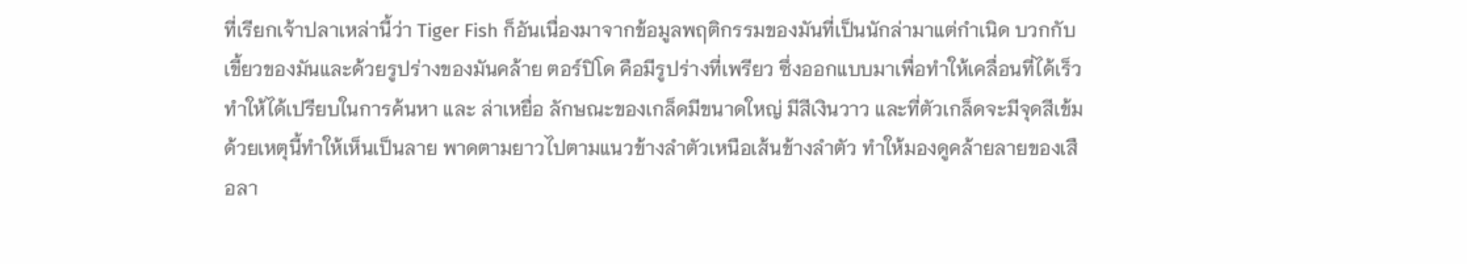ที่เรียกเจ้าปลาเหล่านี้ว่า Tiger Fish ก็อันเนื่องมาจากข้อมูลพฤติกรรมของมันที่เป็นนักล่ามาแต่กำเนิด บวกกับเขี้ยวของมันและด้วยรูปร่างของมันคล้าย ตอร์ปิโด คือมีรูปร่างที่เพรียว ซึ่งออกแบบมาเพื่อทำให้เคลื่อนที่ได้เร็วทำให้ได้เปรียบในการค้นหา และ ล่าเหยื่อ ลักษณะของเกล็ดมีขนาดใหญ่ มีสีเงินวาว และที่ตัวเกล็ดจะมีจุดสีเข้ม ด้วยเหตุนี้ทำให้เห็นเป็นลาย พาดตามยาวไปตามแนวข้างลำตัวเหนือเส้นข้างลำตัว ทำให้มองดูคล้ายลายของเสือลา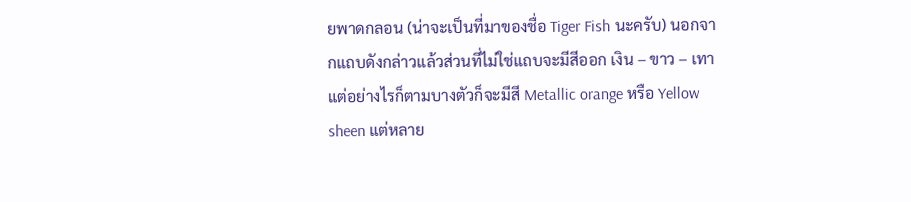ยพาดกลอน (น่าจะเป็นที่มาของชื่อ Tiger Fish นะครับ) นอกจากแถบดังกล่าวแล้วส่วนที่ไม่ใช่แถบจะมีสีออก เงิน – ขาว – เทา แต่อย่างไรก็ตามบางตัวก็จะมีสี Metallic orange หรือ Yellow sheen แต่หลาย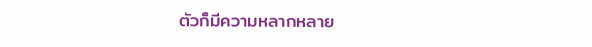ตัวก็มีความหลากหลาย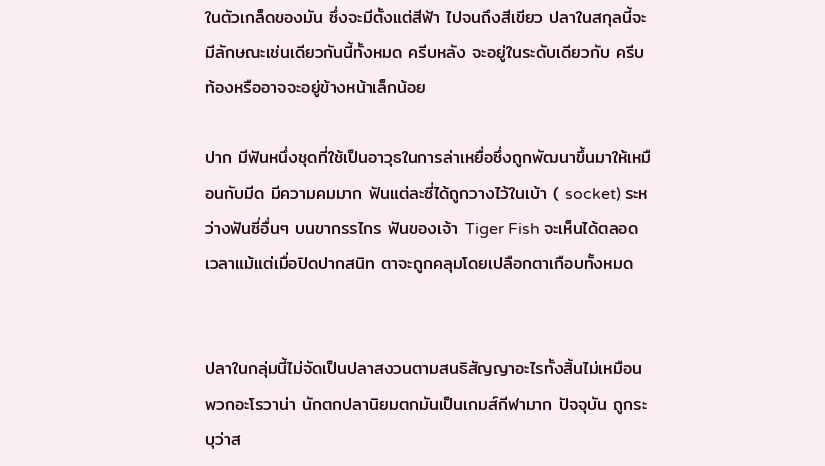ในตัวเกล็ดของมัน ซึ่งจะมีตั้งแต่สีฟ้า ไปจนถึงสีเขียว ปลาในสกุลนี้จะมีลักษณะเช่นเดียวกันนี้ทั้งหมด ครีบหลัง จะอยู่ในระดับเดียวกับ ครีบท้องหรืออาจจะอยู่ข้างหน้าเล็กน้อย

ปาก มีฟันหนึ่งชุดที่ใช้เป็นอาวุธในการล่าเหยื่อซึ่งถูกพัฒนาขึ้นมาให้เหมือนกับมีด มีความคมมาก ฟันแต่ละซี่ได้ถูกวางไว้ในเบ้า ( socket) ระหว่างฟันซี่อื่นๆ บนขากรรไกร ฟันของเจ้า Tiger Fish จะเห็นได้ตลอดเวลาแม้แต่เมื่อปิดปากสนิท ตาจะถูกคลุมโดยเปลือกตาเกือบทั้งหมด


ปลาในกลุ่มนี้ไม่จัดเป็นปลาสงวนตามสนธิสัญญาอะไรทั้งสิ้นไม่เหมือนพวกอะโรวาน่า นักตกปลานิยมตกมันเป็นเกมส์กีฬามาก ปัจจุบัน ถูกระบุว่าส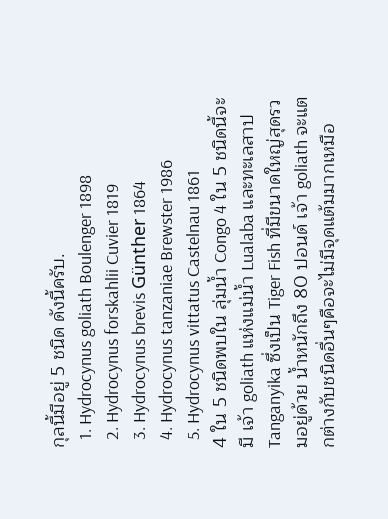กุลนี้มีอยู่ 5 ชนิด ดังนี้ครับ.
  1. Hydrocynus goliath Boulenger 1898
  2. Hydrocynus forskahlii Cuvier 1819
  3. Hydrocynus brevis Günther 1864
  4. Hydrocynus tanzaniae Brewster 1986
  5. Hydrocynus vittatus Castelnau 1861
4 ใน 5 ชนิดพบใน ลุ่มน้ำ Congo 4 ใน 5 ชนิดนี้จะมี เจ้า goliath แห่งแม่น้ำ Lualaba และทะเลสาป Tanganyika ซึ่งเป็น Tiger Fish ที่มีขนาดใหญ่สุดรวมอยู่ด้วย น้ำหนักถึง 80 ปอนด์ เจ้า goliath จะแตกต่างกับชนิดอื่นๆคือจะไม่มีจุดแต้มมากเหมือ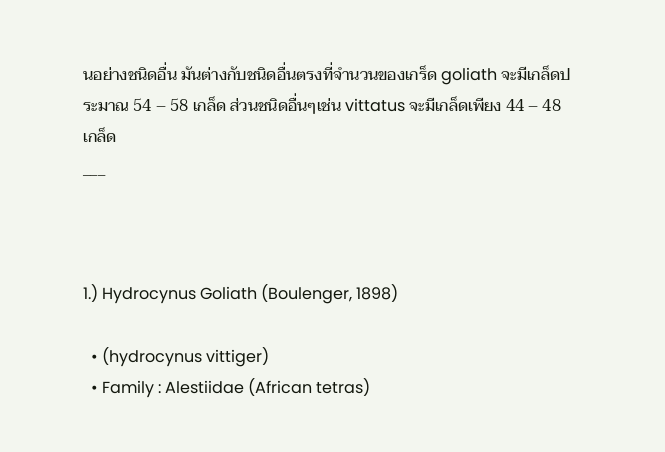นอย่างชนิดอื่น มันต่างกับชนิดอื่นตรงที่จำนวนของเกร็ด goliath จะมีเกล็ดประมาณ 54 – 58 เกล็ด ส่วนชนิดอื่นๆเช่น vittatus จะมีเกล็ดเพียง 44 – 48 เกล็ด
___



1.) Hydrocynus Goliath (Boulenger, 1898)

  • (hydrocynus vittiger)
  • Family : Alestiidae (African tetras)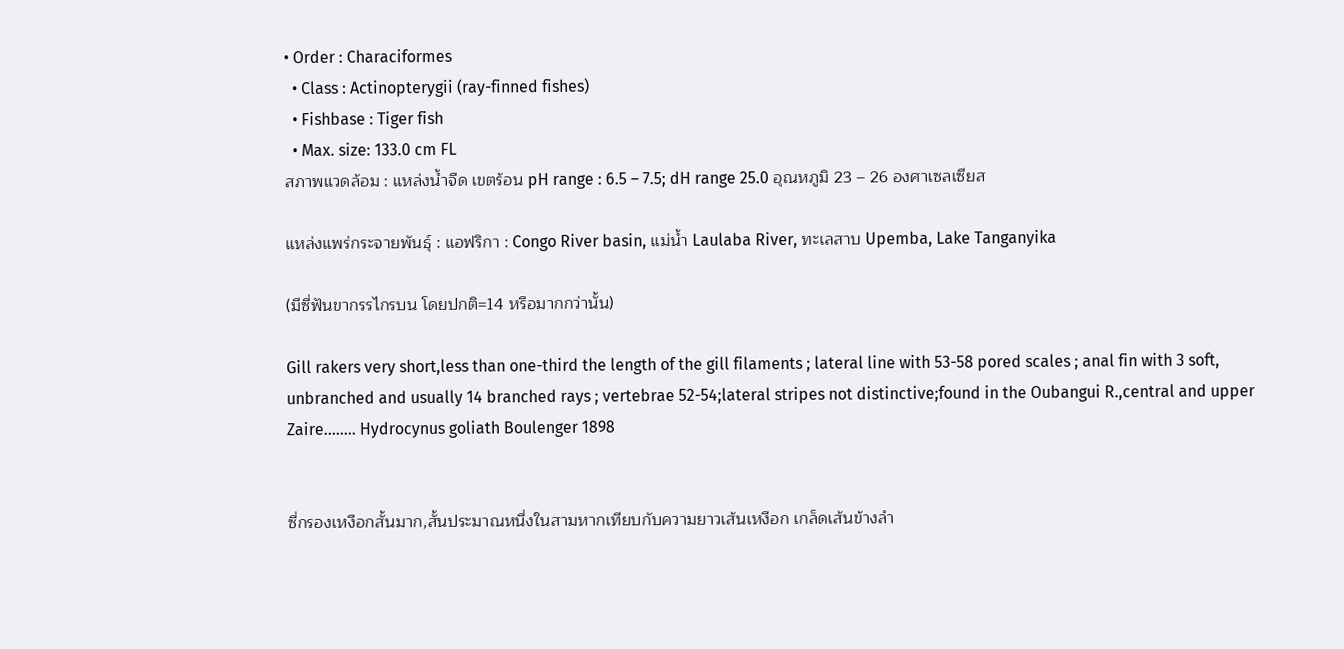• Order : Characiformes
  • Class : Actinopterygii (ray-finned fishes)
  • Fishbase : Tiger fish
  • Max. size: 133.0 cm FL
สภาพแวดล้อม : แหล่งน้ำจืด เขตร้อน pH range : 6.5 – 7.5; dH range 25.0 อุณหภูมิ 23 – 26 องศาเซลเซียส

แหล่งแพร่กระจายพันธุ์ : แอฟริกา : Congo River basin, แม่น้ำ Laulaba River, ทะเลสาบ Upemba, Lake Tanganyika

(มีซี่ฟันขากรรไกรบน โดยปกติ=14 หรือมากกว่านั้น)

Gill rakers very short,less than one-third the length of the gill filaments ; lateral line with 53-58 pored scales ; anal fin with 3 soft, unbranched and usually 14 branched rays ; vertebrae 52-54;lateral stripes not distinctive;found in the Oubangui R.,central and upper Zaire........ Hydrocynus goliath Boulenger 1898


ซี่กรองเหงือกสั้นมาก,สั้นประมาณหนึ่งในสามหากเทียบกับความยาวเส้นเหงือก เกล็ดเส้นข้างลำ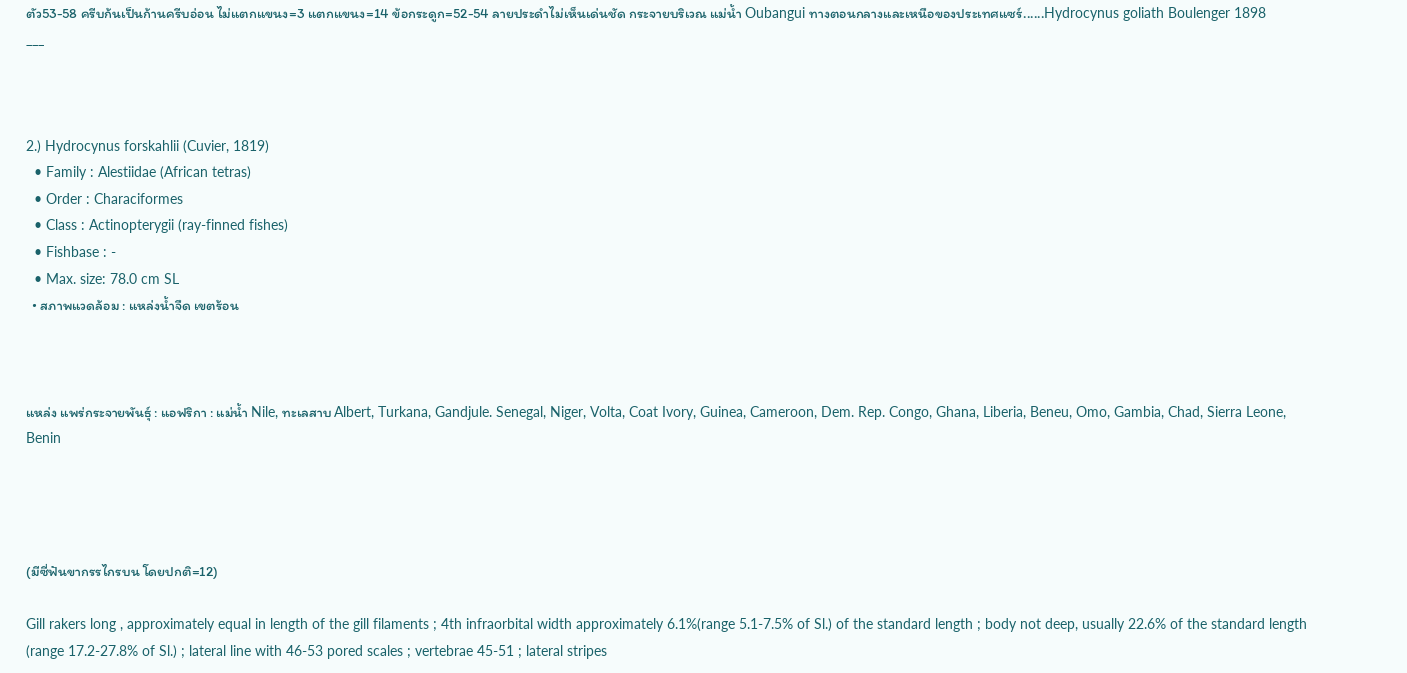ตัว53-58 ครีบก้นเป็นก้านครีบอ่อน ไม่แตกแขนง=3 แตกแขนง=14 ข้อกระดูก=52-54 ลายประดำไม่เห็นเด่นชัด กระจายบริเวณ แม่น้ำ Oubangui ทางตอนกลางและเหนือของประเทศแซร์......Hydrocynus goliath Boulenger 1898
___



2.) Hydrocynus forskahlii (Cuvier, 1819)
  • Family : Alestiidae (African tetras)
  • Order : Characiformes
  • Class : Actinopterygii (ray-finned fishes)
  • Fishbase : -
  • Max. size: 78.0 cm SL
  • สภาพแวดล้อม : แหล่งน้ำจืด เขตร้อน



แหล่ง แพร่กระจายพันธุ์ : แอฟริกา : แม่น้ำ Nile, ทะเลสาบ Albert, Turkana, Gandjule. Senegal, Niger, Volta, Coat Ivory, Guinea, Cameroon, Dem. Rep. Congo, Ghana, Liberia, Beneu, Omo, Gambia, Chad, Sierra Leone, Benin




(มีซี่ฟันขากรรไกรบน โดยปกติ=12)

Gill rakers long , approximately equal in length of the gill filaments ; 4th infraorbital width approximately 6.1%(range 5.1-7.5% of Sl.) of the standard length ; body not deep, usually 22.6% of the standard length (range 17.2-27.8% of Sl.) ; lateral line with 46-53 pored scales ; vertebrae 45-51 ; lateral stripes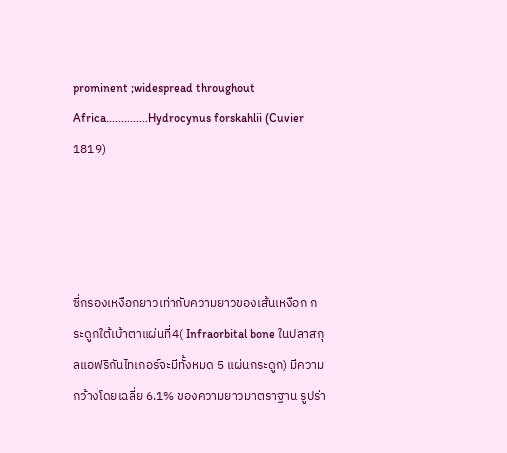prominent ;widespread throughout Africa..............Hydrocynus forskahlii (Cuvier 1819)




ซี่กรองเหงือกยาวเท่ากับความยาวของเส้นเหงือก กระดูกใต้เบ้าตาแผ่นที่4( Infraorbital bone ในปลาสกุลแอฟริกันไทเกอร์จะมีทั้งหมด 5 แผ่นกระดูก) มีความกว้างโดยเฉลี่ย 6.1% ของความยาวมาตราฐาน รูปร่า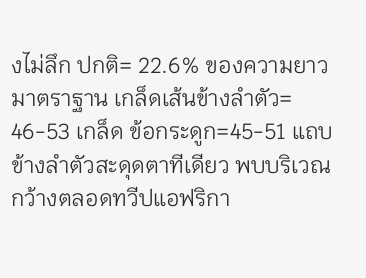งไม่ลึก ปกติ= 22.6% ของความยาวมาตราฐาน เกล็ดเส้นข้างลำตัว= 46-53 เกล็ด ข้อกระดูก=45-51 แถบข้างลำตัวสะดุดตาทีเดียว พบบริเวณกว้างตลอดทวีปแอฟริกา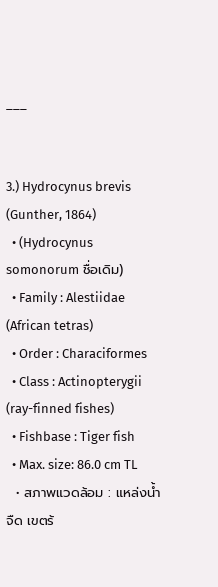___


3.) Hydrocynus brevis (Gunther, 1864)
  • (Hydrocynus somonorum ชื่อเดิม)
  • Family : Alestiidae (African tetras)
  • Order : Characiformes
  • Class : Actinopterygii (ray-finned fishes)
  • Fishbase : Tiger fish
  • Max. size: 86.0 cm TL
  • สภาพแวดล้อม : แหล่งน้ำจืด เขตร้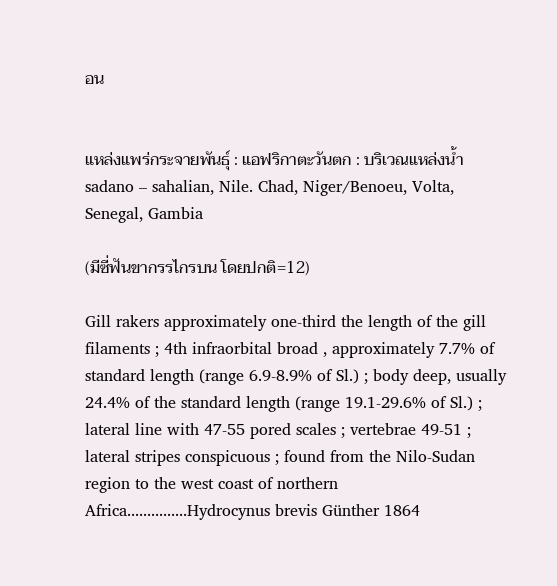อน


แหล่งแพร่กระจายพันธุ์ : แอฟริกาตะวันตก : บริเวณแหล่งน้ำ sadano – sahalian, Nile. Chad, Niger/Benoeu, Volta, Senegal, Gambia

(มีซี่ฟันขากรรไกรบน โดยปกติ=12)

Gill rakers approximately one-third the length of the gill filaments ; 4th infraorbital broad , approximately 7.7% of standard length (range 6.9-8.9% of Sl.) ; body deep, usually 24.4% of the standard length (range 19.1-29.6% of Sl.) ; lateral line with 47-55 pored scales ; vertebrae 49-51 ; lateral stripes conspicuous ; found from the Nilo-Sudan region to the west coast of northern Africa...............Hydrocynus brevis Günther 1864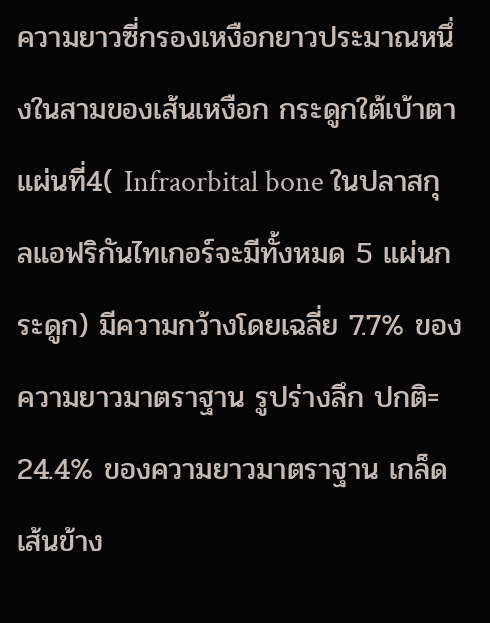ความยาวซี่กรองเหงือกยาวประมาณหนึ่งในสามของเส้นเหงือก กระดูกใต้เบ้าตาแผ่นที่4( Infraorbital bone ในปลาสกุลแอฟริกันไทเกอร์จะมีทั้งหมด 5 แผ่นกระดูก) มีความกว้างโดยเฉลี่ย 7.7% ของความยาวมาตราฐาน รูปร่างลึก ปกติ= 24.4% ของความยาวมาตราฐาน เกล็ดเส้นข้าง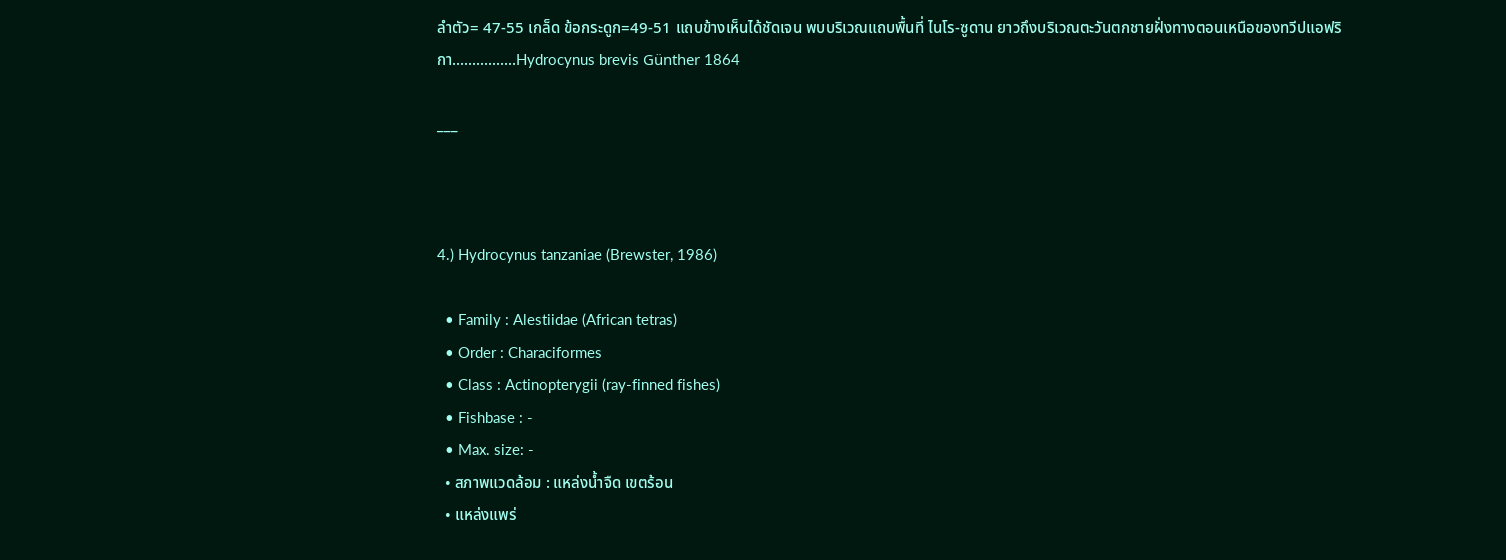ลำตัว= 47-55 เกล็ด ข้อกระดูก=49-51 แถบข้างเห็นได้ชัดเจน พบบริเวณแถบพื้นที่ ไนโร-ซูดาน ยาวถึงบริเวณตะวันตกชายฝั่งทางตอนเหนือของทวีปแอฟริกา................Hydrocynus brevis Günther 1864

___



4.) Hydrocynus tanzaniae (Brewster, 1986)

  • Family : Alestiidae (African tetras)
  • Order : Characiformes
  • Class : Actinopterygii (ray-finned fishes)
  • Fishbase : -
  • Max. size: -
  • สภาพแวดล้อม : แหล่งน้ำจืด เขตร้อน
  • แหล่งแพร่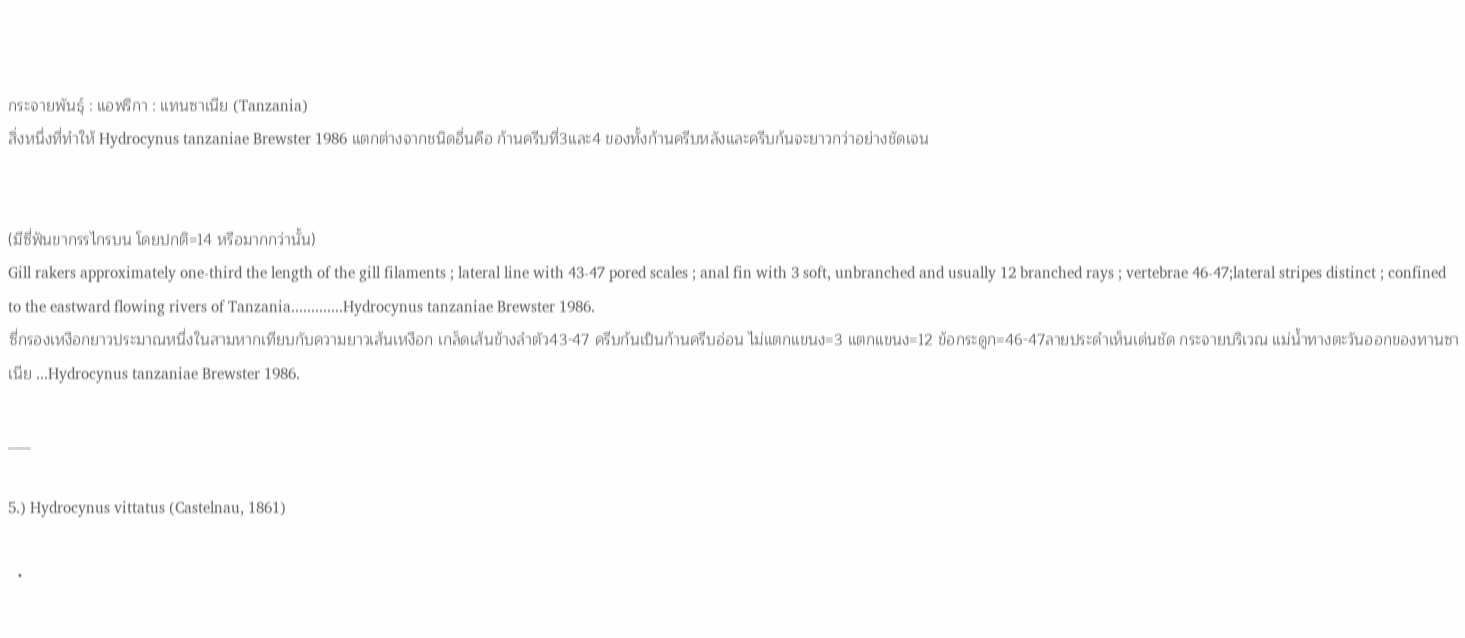กระจายพันธุ์ : แอฟริกา : แทนซาเนีย (Tanzania)
สิ่งหนึ่งที่ทำให้ Hydrocynus tanzaniae Brewster 1986 แตกต่างจากชนิดอื่นคือ ก้านครีบที่3และ4 ของทั้งก้านครีบหลังและครีบก้นจะยาวกว่าอย่างชัดเจน


(มีซี่ฟันขากรรไกรบน โดยปกติ=14 หรือมากกว่านั้น)
Gill rakers approximately one-third the length of the gill filaments ; lateral line with 43-47 pored scales ; anal fin with 3 soft, unbranched and usually 12 branched rays ; vertebrae 46-47;lateral stripes distinct ; confined to the eastward flowing rivers of Tanzania.............Hydrocynus tanzaniae Brewster 1986.
ซี่กรองเหงือกยาวประมาณหนึ่งในสามหากเทียบกับความยาวเส้นเหงือก เกล็ดเส้นข้างลำตัว43-47 ครีบก้นเป็นก้านครีบอ่อน ไม่แตกแขนง=3 แตกแขนง=12 ข้อกระดูก=46-47ลายประดำเห็นเด่นชัด กระจายบริเวณ แม่น้ำทางตะวันออกของทานซาเนีย ...Hydrocynus tanzaniae Brewster 1986.

___

5.) Hydrocynus vittatus (Castelnau, 1861)

  •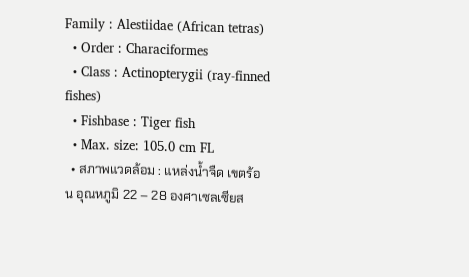Family : Alestiidae (African tetras)
  • Order : Characiformes
  • Class : Actinopterygii (ray-finned fishes)
  • Fishbase : Tiger fish
  • Max. size: 105.0 cm FL
  • สภาพแวดล้อม : แหล่งน้ำจืด เขตร้อน อุณหภูมิ 22 – 28 องศาเซลเซียส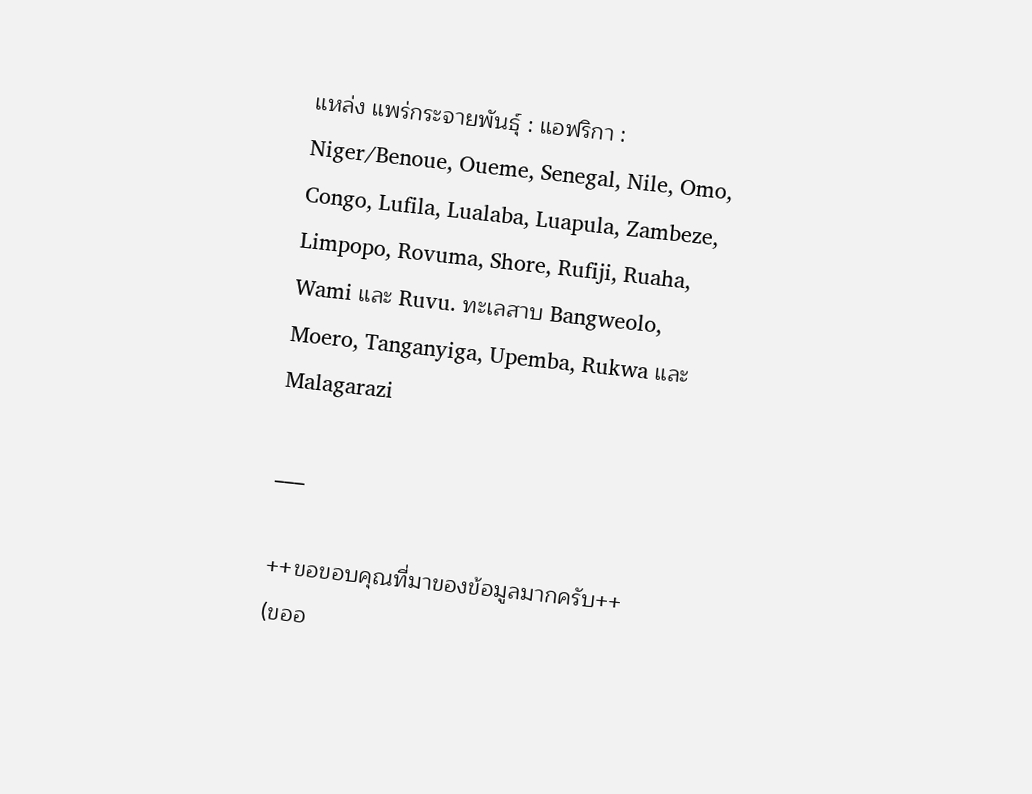แหล่ง แพร่กระจายพันธุ์ : แอฟริกา : Niger/Benoue, Oueme, Senegal, Nile, Omo, Congo, Lufila, Lualaba, Luapula, Zambeze, Limpopo, Rovuma, Shore, Rufiji, Ruaha, Wami และ Ruvu. ทะเลสาบ Bangweolo, Moero, Tanganyiga, Upemba, Rukwa และ Malagarazi

___

++ขอขอบคุณที่มาของข้อมูลมากครับ++
(ขออ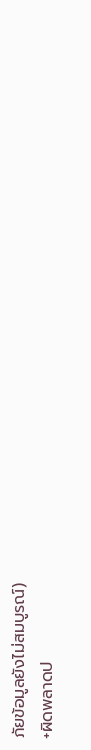ภัยข้อมูลยังไม่สมบูรณ์)
+ผิดพลาดป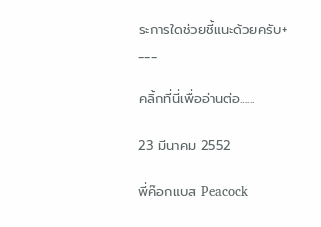ระการใดช่วยชี้แนะด้วยครับ+
___

คลิ้กที่นี่เพื่ออ่านต่อ......

23 มีนาคม 2552

พี่ค๊อกแบส Peacock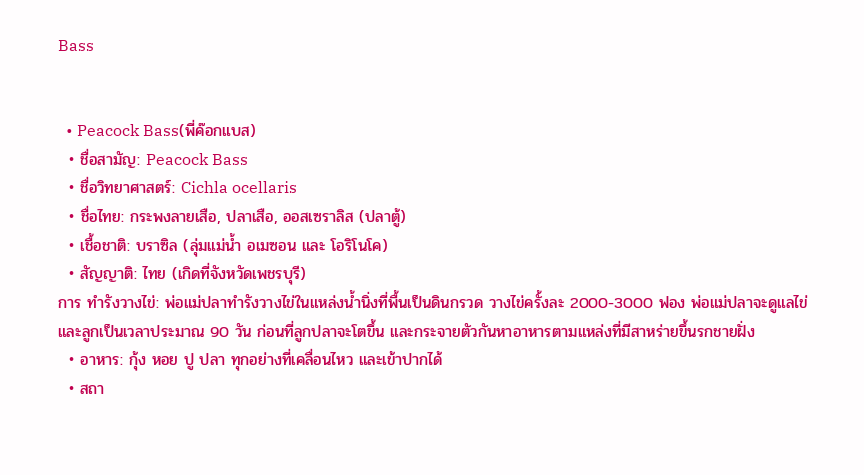Bass


  • Peacock Bass(พี่ค๊อกแบส)
  • ชื่อสามัญ: Peacock Bass
  • ชื่อวิทยาศาสตร์: Cichla ocellaris
  • ชื่อไทย: กระพงลายเสือ, ปลาเสือ, ออสเซราลิส (ปลาตู้)
  • เชื้อชาติ: บราซิล (ลุ่มแม่น้ำ อเมซอน และ โอริโนโค)
  • สัญญาติ: ไทย (เกิดที่จังหวัดเพชรบุรี)
การ ทำรังวางไข่: พ่อแม่ปลาทำรังวางไข่ในแหล่งน้ำนิ่งที่พื้นเป็นดินกรวด วางไข่ครั้งละ 2000-3000 ฟอง พ่อแม่ปลาจะดูแลไข่ และลูกเป็นเวลาประมาณ 90 วัน ก่อนที่ลูกปลาจะโตขึ้น และกระจายตัวกันหาอาหารตามแหล่งที่มีสาหร่ายขึ้นรกชายฝั่ง
  • อาหาร: กุ้ง หอย ปู ปลา ทุกอย่างที่เคลื่อนไหว และเข้าปากได้
  • สถา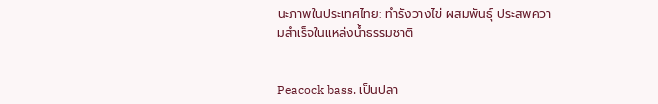นะภาพในประเทศไทย: ทำรังวางไข่ ผสมพันธุ์ ประสพความสำเร็จในแหล่งน้ำธรรมชาติ


Peacock bass. เป็นปลา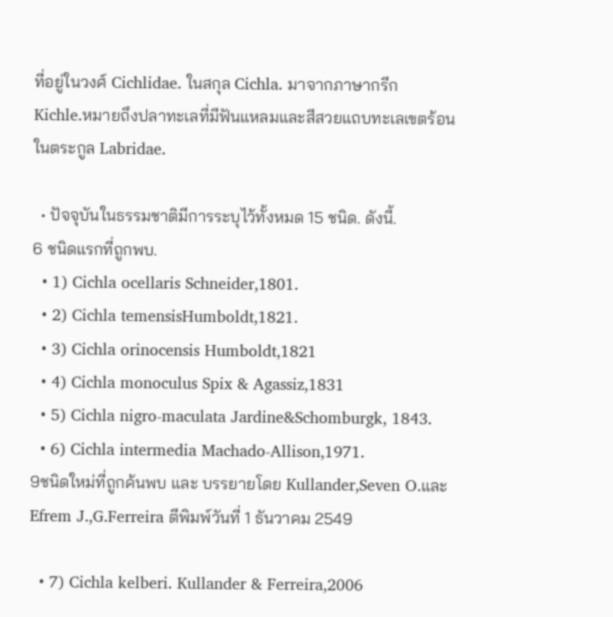ที่อยู่ในวงศ์ Cichlidae. ในสกุล Cichla. มาจากภาษากรีก
Kichle.หมายถึงปลาทะเลที่มีฟันแหลมและสีสวยแถบทะเลเขตร้อนในตระกูล Labridae.

  • ปัจจุบันในธรรมชาติมีการระบุไว้ทั้งหมด 15 ชนิด. ดังนี้.
6 ชนิดแรกที่ถูกพบ.
  • 1) Cichla ocellaris Schneider,1801.
  • 2) Cichla temensisHumboldt,1821.
  • 3) Cichla orinocensis Humboldt,1821
  • 4) Cichla monoculus Spix & Agassiz,1831
  • 5) Cichla nigro-maculata Jardine&Schomburgk, 1843.
  • 6) Cichla intermedia Machado-Allison,1971.
9ชนิดใหม่ที่ถูกค้นพบ และ บรรยายโดย Kullander,Seven O.และEfrem J.,G.Ferreira ตีพิมพ์วันที่ 1 ธันวาคม 2549

  • 7) Cichla kelberi. Kullander & Ferreira,2006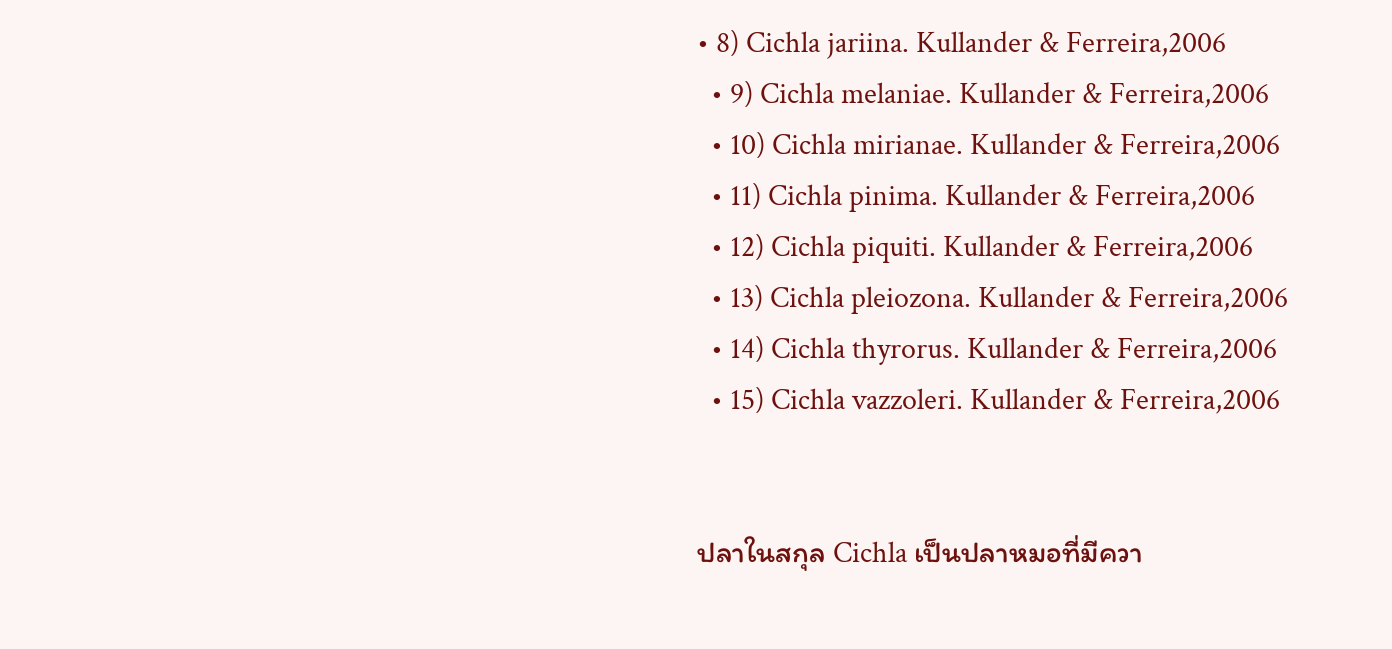• 8) Cichla jariina. Kullander & Ferreira,2006
  • 9) Cichla melaniae. Kullander & Ferreira,2006
  • 10) Cichla mirianae. Kullander & Ferreira,2006
  • 11) Cichla pinima. Kullander & Ferreira,2006
  • 12) Cichla piquiti. Kullander & Ferreira,2006
  • 13) Cichla pleiozona. Kullander & Ferreira,2006
  • 14) Cichla thyrorus. Kullander & Ferreira,2006
  • 15) Cichla vazzoleri. Kullander & Ferreira,2006


ปลาในสกุล Cichla เป็นปลาหมอที่มีควา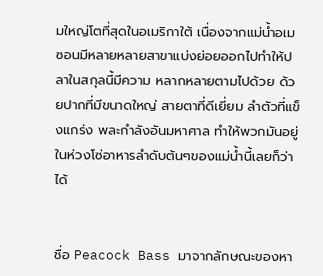มใหญ่โตที่สุดในอเมริกาใต้ เนื่องจากแม่น้ำอเมซอนมีหลายหลายสาขาแบ่งย่อยออกไปทำให้ปลาในสกุลนี้มีความ หลากหลายตามไปด้วย ด้วยปากที่มีขนาดใหญ่ สายตาที่ดีเยี่ยม ลำตัวที่แข็งแกร่ง พละกำลังอันมหาศาล ทำให้พวกมันอยู่ในห่วงโซ่อาหารลำดับต้นๆของแม่น้ำนี้เลยก็ว่าได้


ชื่อ Peacock Bass มาจากลักษณะของหา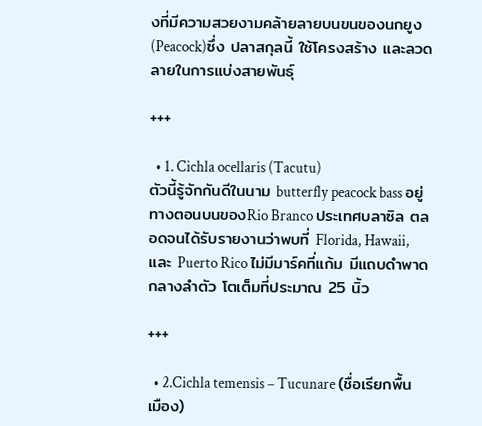งที่มีความสวยงามคล้ายลายบนขนของนกยูง (Peacock)ซึ่ง ปลาสกุลนี้ ใช้โครงสร้าง และลวดลายในการแบ่งสายพันธุ์

+++

  • 1. Cichla ocellaris (Tacutu)
ตัวนี้รู้จักกันดีในนาม butterfly peacock bass อยู่ทางตอนบนของRio Branco ประเทศบลาซิล ตลอดจนได้รับรายงานว่าพบที่ Florida, Hawaii, และ Puerto Rico ไม่มีมาร์คที่แก้ม มีแถบดำพาดกลางลำตัว โตเต็มที่ประมาณ 25 นิ้ว

+++

  • 2.Cichla temensis – Tucunare (ชื่อเรียกพื้นเมือง)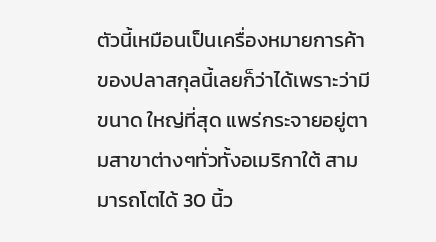ตัวนี้เหมือนเป็นเครื่องหมายการค้าของปลาสกุลนี้เลยก็ว่าได้เพราะว่ามีขนาด ใหญ่ที่สุด แพร่กระจายอยู่ตามสาขาต่างๆทั่วทั้งอเมริกาใต้ สามมารถโตได้ 30 นิ้ว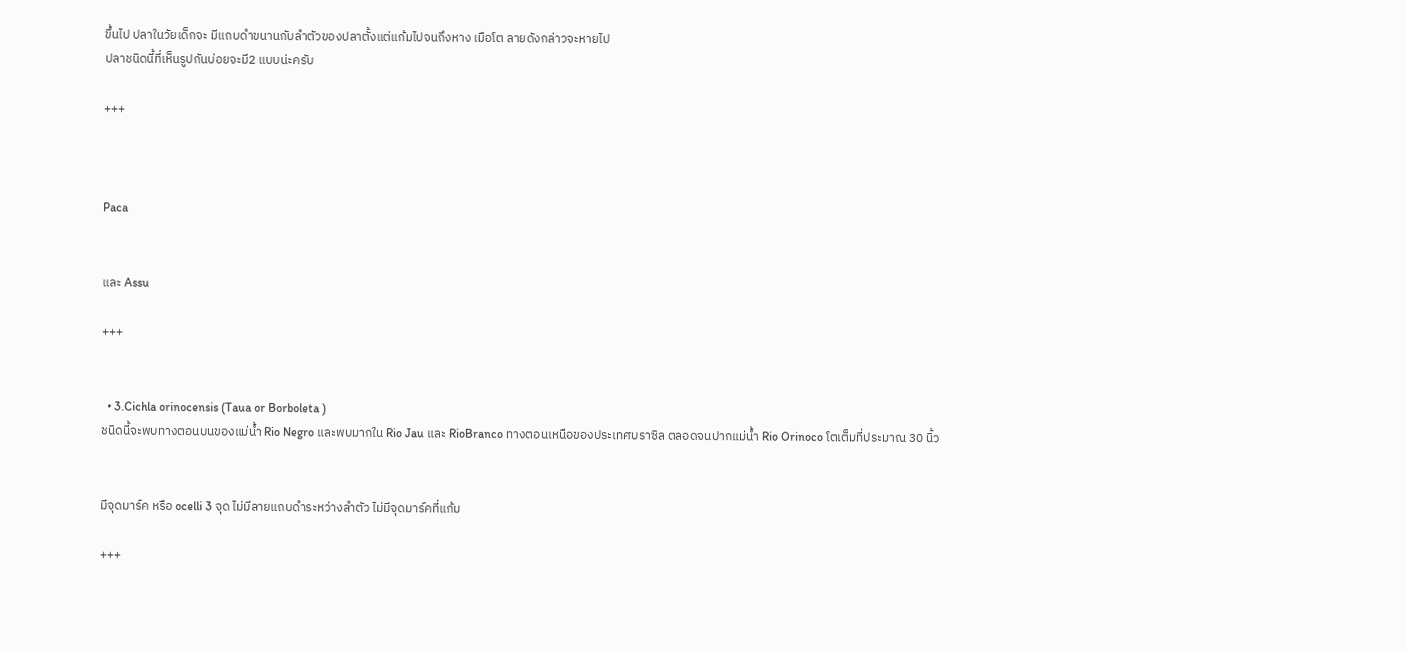ขึ้นไป ปลาในวัยเด็กจะ มีแถบดำขนานกับลำตัวของปลาตั้งแต่แก้มไปจนถึงหาง เมือโต ลายดังกล่าวจะหายไป
ปลาชนิดนี้ที่เห็นรูปกันบ่อยจะมี2 แบบน่ะครับ

+++



Paca


และ Assu

+++


  • 3.Cichla orinocensis (Taua or Borboleta )
ชนิดนี้จะพบทางตอนบนของแม่น้ำ Rio Negro และพบมากใน Rio Jau และ RioBranco ทางตอนเหนือของประเทศบราซิล ตลอดจนปากแม่น้ำ Rio Orinoco โตเต็มที่ประมาณ 30 นิ้ว


มีจุดมาร์ค หรือ ocelli 3 จุด ไม่มีลายแถบดำระหว่างลำตัว ไม่มีจุดมาร์คที่แก้ม

+++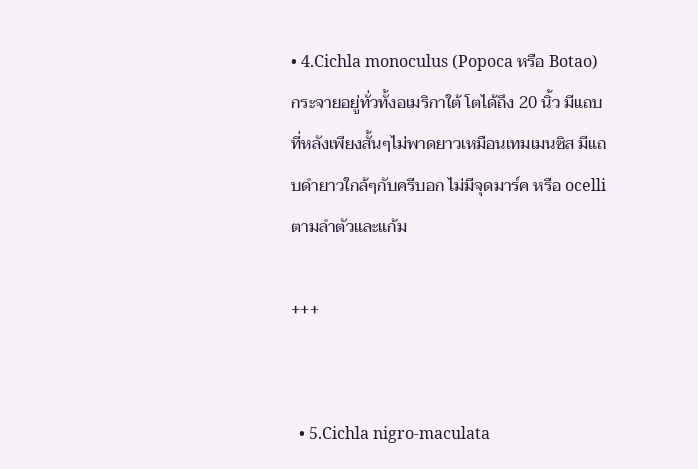• 4.Cichla monoculus (Popoca หรือ Botao)
กระจายอยู่ทั่วทั้งอเมริกาใต้ โตได้ถึง 20 นิ้ว มีแถบที่หลังเพียงสั้นๆไม่พาดยาวเหมือนเทมเมนซิส มีแถบดำยาวใกล้ๆกับครีบอก ไม่มีจุดมาร์ค หรือ ocelli ตามลำตัวและแก้ม

+++


  • 5.Cichla nigro-maculata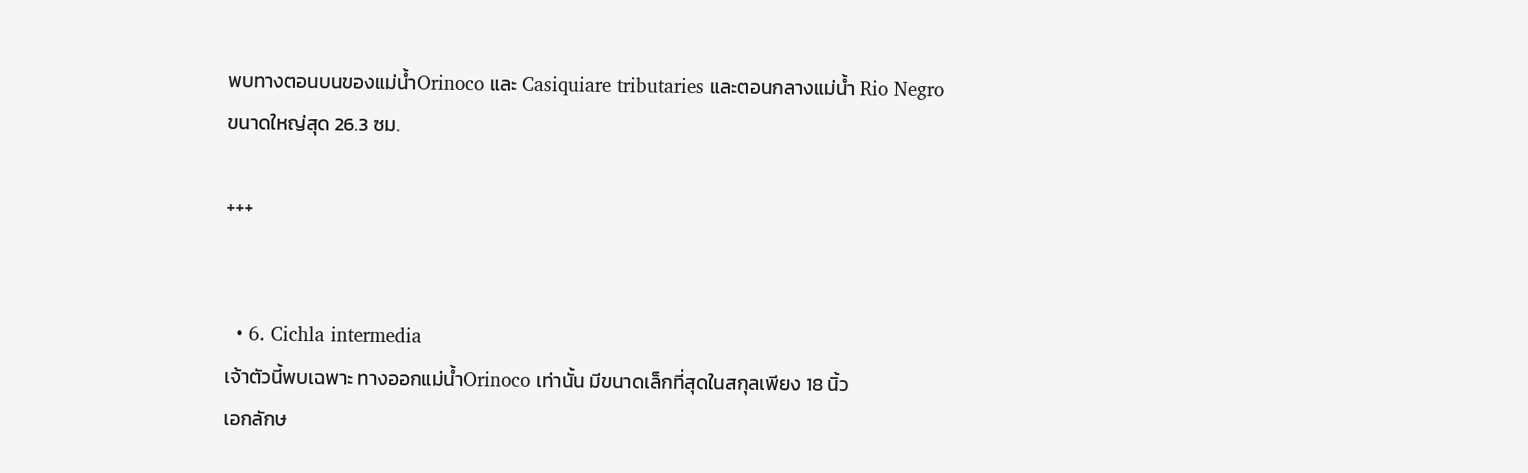พบทางตอนบนของแม่น้ำOrinoco และ Casiquiare tributaries และตอนกลางแม่น้ำ Rio Negro
ขนาดใหญ่สุด 26.3 ซม.

+++


  • 6. Cichla intermedia
เจ้าตัวนี้พบเฉพาะ ทางออกแม่น้ำOrinoco เท่านั้น มีขนาดเล็กที่สุดในสกุลเพียง 18 นิ้ว
เอกลักษ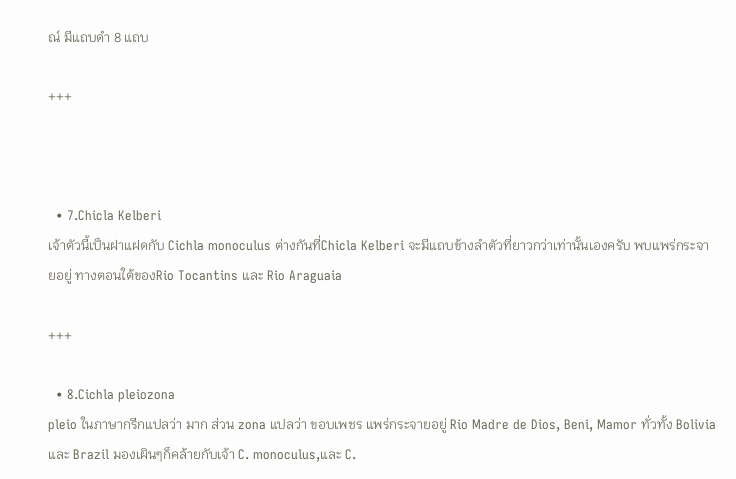ณ์ มีแถบดำ 8 แถบ

+++



  • 7.Chicla Kelberi
เจ้าตัวนี้เป็นฝาแฝดกับ Cichla monoculus ต่างกันที่Chicla Kelberi จะมีแถบข้างลำตัวที่ยาวกว่าเท่านั้นเองครับ พบแพร่กระจายอยู่ ทางตอนใต้ของRio Tocantins และ Rio Araguaia

+++

  • 8.Cichla pleiozona
pleio ในภาษากรีกแปลว่า มาก ส่วน zona แปลว่า ขอบเพชร แพร่กระจายอยู่ Rio Madre de Dios, Beni, Mamor ทั่วทั้ง Bolivia และ Brazil มองเผินๆก็คล้ายกับเจ้า C. monoculus,และ C.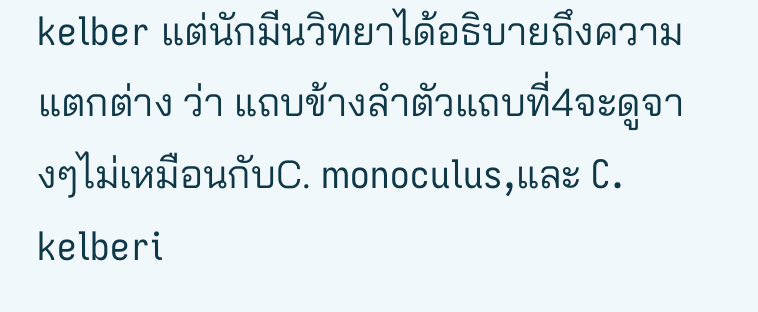kelber แต่นักมีนวิทยาได้อธิบายถึงความแตกต่าง ว่า แถบข้างลำตัวแถบที่4จะดูจางๆไม่เหมือนกับC. monoculus,และ C. kelberi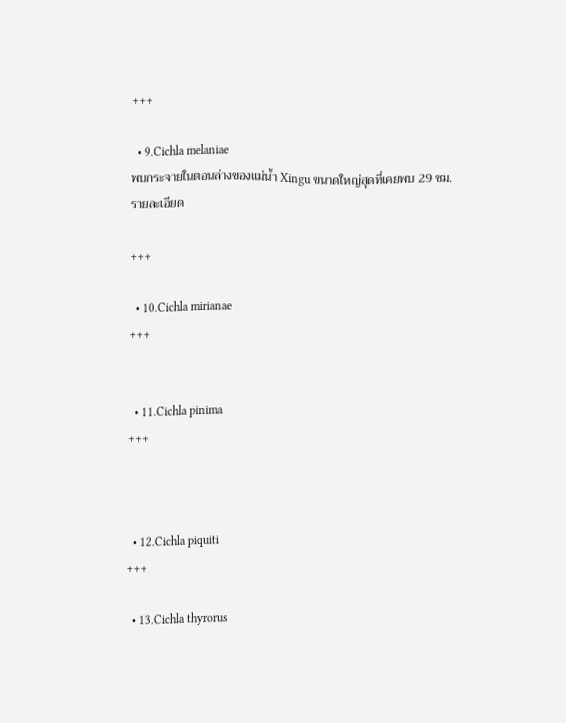+++

  • 9.Cichla melaniae
พบกระจายในตอนล่างของแม่น้ำ Xingu ขนาดใหญ่สุดที่เคยพบ 29 ซม.
รายละเอียด

+++

  • 10.Cichla mirianae
+++


  • 11.Cichla pinima
+++



  • 12.Cichla piquiti
+++

  • 13.Cichla thyrorus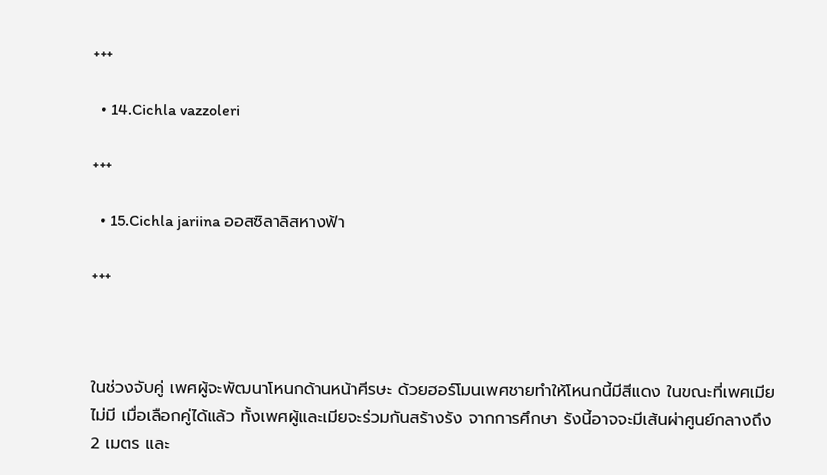+++

  • 14.Cichla vazzoleri

+++

  • 15.Cichla jariina ออสซิลาลิสหางฟ้า

+++



ในช่วงจับคู่ เพศผู้จะพัฒนาโหนกด้านหน้าศีรษะ ด้วยฮอร์โมนเพศชายทำให้โหนกนี้มีสีแดง ในขณะที่เพศเมียไม่มี เมื่อเลือกคู่ได้แล้ว ทั้งเพศผู้และเมียจะร่วมกันสร้างรัง จากการศึกษา รังนี้อาจจะมีเส้นผ่าศูนย์กลางถึง 2 เมตร และ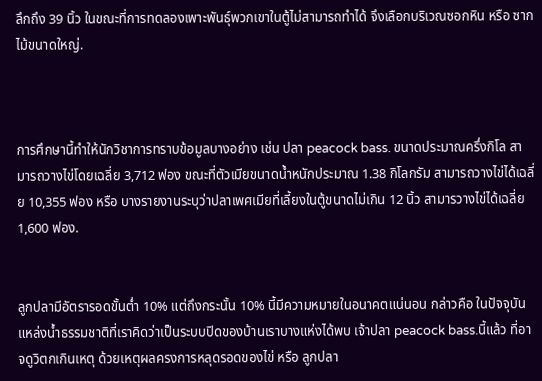ลึกถึง 39 นิ้ว ในขณะที่การทดลองเพาะพันธุ์พวกเขาในตู้ไม่สามารถทำได้ จึงเลือกบริเวณซอกหิน หรือ ซากไม้ขนาดใหญ่.



การศึกษานี้ทำให้นักวิชาการทราบข้อมูลบางอย่าง เช่น ปลา peacock bass. ขนาดประมาณครึ่งกิโล สามารถวางไข่โดยเฉลี่ย 3,712 ฟอง ขณะที่ตัวเมียขนาดน้ำหนักประมาณ 1.38 กิโลกรัม สามารถวางไข่ได้เฉลี่ย 10,355 ฟอง หรือ บางรายงานระบุว่าปลาเพศเมียที่เลี้ยงในตู้ขนาดไม่เกิน 12 นิ้ว สามารวางไข่ได้เฉลี่ย 1,600 ฟอง.


ลูกปลามีอัตรารอดขั้นต่ำ 10% แต่ถึงกระนั้น 10% นี้มีความหมายในอนาคตแน่นอน กล่าวคือ ในปัจจุบันแหล่งน้ำธรรมชาติที่เราคิดว่าเป็นระบบปิดของบ้านเราบางแห่งได้พบ เจ้าปลา peacock bass.นี้แล้ว ที่อาจดูวิตกเกินเหตุ ด้วยเหตุผลครงการหลุดรอดของไข่ หรือ ลูกปลา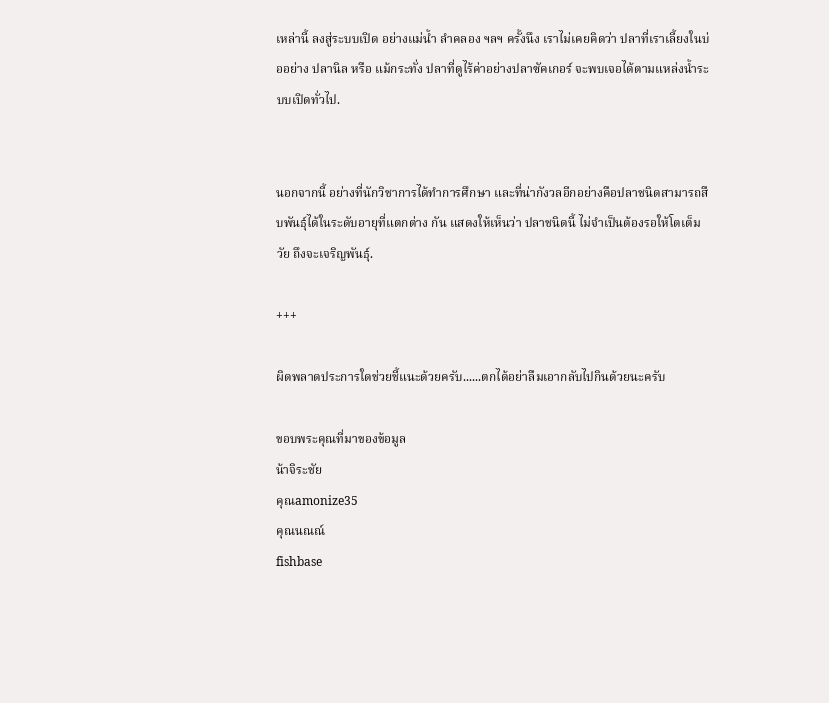เหล่านี้ ลงสู่ระบบเปิด อย่างแม่น้ำ ลำคลอง ฯลฯ ครั้งนึง เราไม่เคยคิดว่า ปลาที่เราเลี้ยงในบ่ออย่าง ปลานิล หรือ แม้กระทั่ง ปลาที่ดูไร้ค่าอย่างปลาซัคเกอร์ จะพบเจอได้ตามแหล่งน้ำระบบเปิดทั่วไป.


นอกจากนี้ อย่างที่นักวิชาการได้ทำการศึกษา และที่น่ากังวลอีกอย่างคือปลาชนิดสามารถสืบพันธุ์ได้ในระดับอายุที่แตกต่าง กัน แสดงให้เห็นว่า ปลาชนิดนี้ ไม่จำเป็นต้องรอให้โตเต็มวัย ถึงจะเจริญพันธุ์.

+++

ผิดพลาดประการใดช่วยชี้แนะด้วยครับ......ตกได้อย่าลืมเอากลับไปกินด้วยนะครับ

ขอบพระคุณที่มาของข้อมูล
น้าจิระชัย
คุณamonize35
คุณนณณ์
fishbase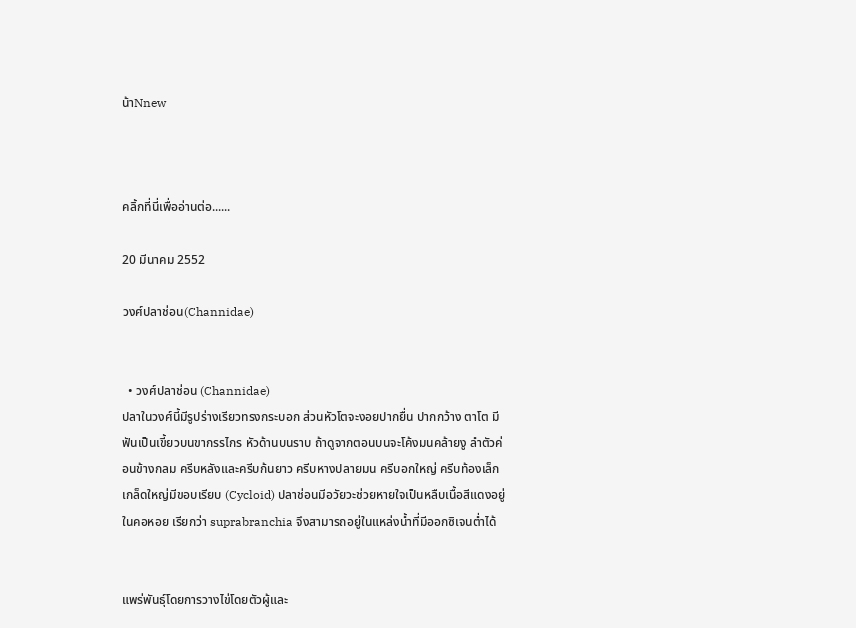น้าNnew



คลิ้กที่นี่เพื่ออ่านต่อ......

20 มีนาคม 2552

วงศ์ปลาช่อน(Channidae)


  • วงศ์ปลาช่อน (Channidae)
ปลาในวงศ์นี้มีรูปร่างเรียวทรงกระบอก ส่วนหัวโตจะงอยปากยื่น ปากกว้าง ตาโต มีฟันเป็นเขี้ยวบนขากรรไกร หัวด้านบนราบ ถ้าดูจากตอนบนจะโค้งมนคล้ายงู ลำตัวค่อนข้างกลม ครีบหลังและครีบก้นยาว ครีบหางปลายมน ครีบอกใหญ่ ครีบท้องเล็ก เกล็ดใหญ่มีขอบเรียบ (Cycloid) ปลาช่อนมีอวัยวะช่วยหายใจเป็นหลืบเนื้อสีแดงอยู่ในคอหอย เรียกว่า suprabranchia จึงสามารถอยู่ในแหล่งน้ำที่มีออกซิเจนต่ำได้


แพร่พันธุ์โดยการวางไข่โดยตัวผู้และ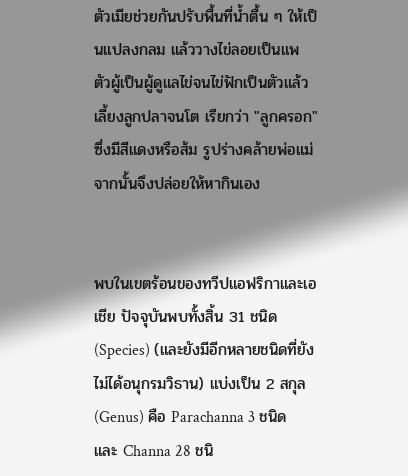ตัวเมียช่วยกันปรับพื้นที่น้ำตื้น ๆ ให้เป็นแปลงกลม แล้ววางไข่ลอยเป็นแพ ตัวผู้เป็นผู้ดูแลไข่จนไข่ฟักเป็นตัวแล้วเลี้ยงลูกปลาจนโต เรียกว่า "ลูกครอก" ซึ่งมีสีแดงหรือส้ม รูปร่างคล้ายพ่อแม่ จากนั้นจึงปล่อยให้หากินเอง


พบในเขตร้อนของทวีปแอฟริกาและเอเชีย ปัจจุบันพบทั้งสิ้น 31 ชนิด (Species) (และยังมีอีกหลายชนิดที่ยังไม่ได้อนุกรมวิธาน) แบ่งเป็น 2 สกุล (Genus) คือ Parachanna 3 ชนิด และ Channa 28 ชนิ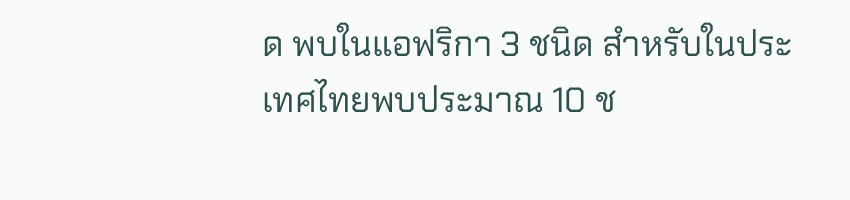ด พบในแอฟริกา 3 ชนิด สำหรับในประเทศไทยพบประมาณ 10 ช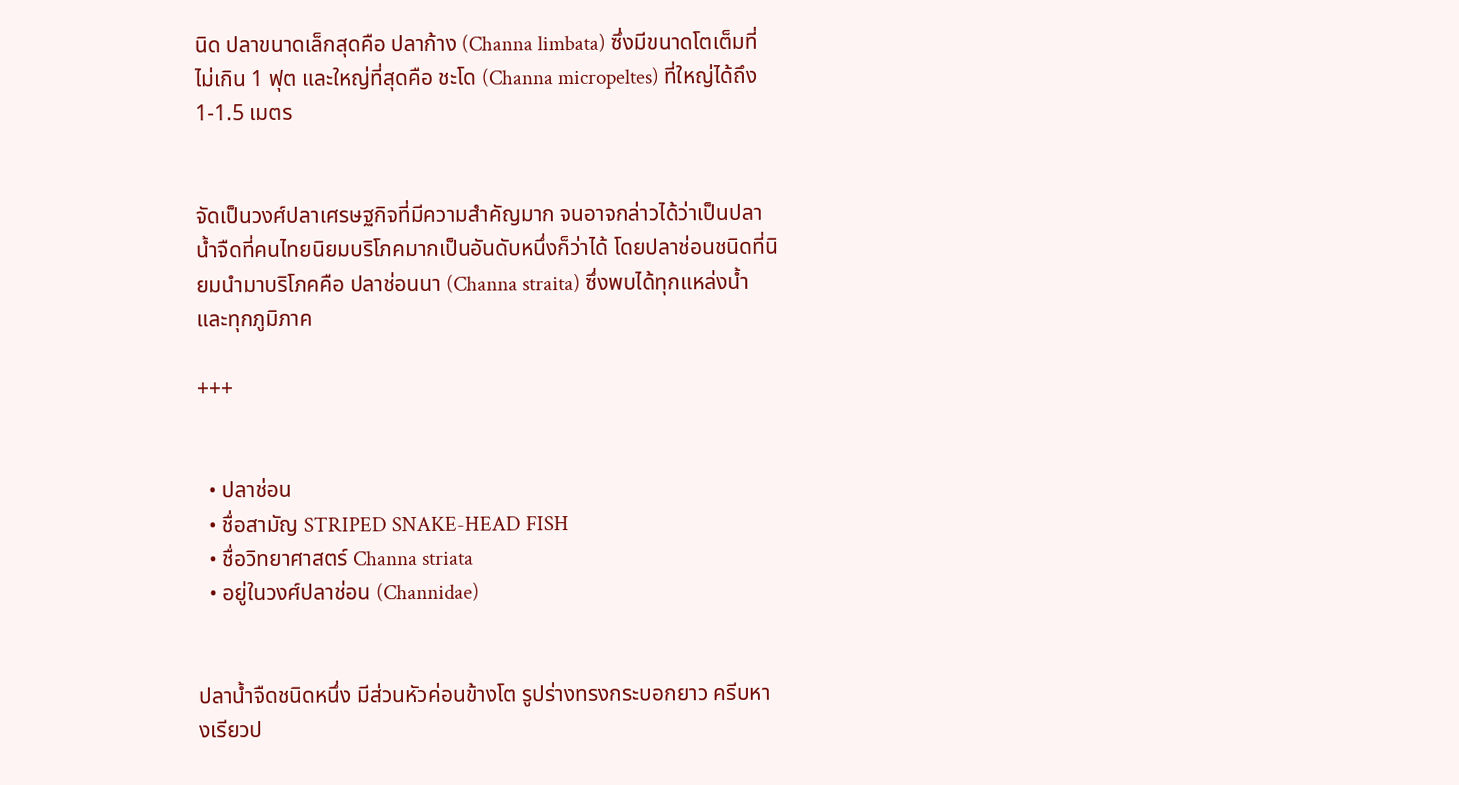นิด ปลาขนาดเล็กสุดคือ ปลาก้าง (Channa limbata) ซึ่งมีขนาดโตเต็มที่ไม่เกิน 1 ฟุต และใหญ่ที่สุดคือ ชะโด (Channa micropeltes) ที่ใหญ่ได้ถึง 1-1.5 เมตร


จัดเป็นวงศ์ปลาเศรษฐกิจที่มีความสำคัญมาก จนอาจกล่าวได้ว่าเป็นปลาน้ำจืดที่คนไทยนิยมบริโภคมากเป็นอันดับหนึ่งก็ว่าได้ โดยปลาช่อนชนิดที่นิยมนำมาบริโภคคือ ปลาช่อนนา (Channa straita) ซึ่งพบได้ทุกแหล่งน้ำและทุกภูมิภาค

+++


  • ปลาช่อน
  • ชื่อสามัญ STRIPED SNAKE-HEAD FISH
  • ชื่อวิทยาศาสตร์ Channa striata
  • อยู่ในวงศ์ปลาช่อน (Channidae)


ปลาน้ำจืดชนิดหนึ่ง มีส่วนหัวค่อนข้างโต รูปร่างทรงกระบอกยาว ครีบหางเรียวป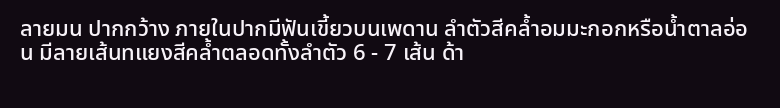ลายมน ปากกว้าง ภายในปากมีฟันเขี้ยวบนเพดาน ลำตัวสีคล้ำอมมะกอกหรือน้ำตาลอ่อน มีลายเส้นทแยงสีคล้ำตลอดทั้งลำตัว 6 - 7 เส้น ด้า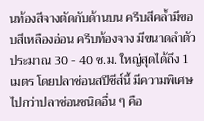นท้องสีจางตัดกับด้านบน ครีบสีคล้ำมีขอบสีเหลืองอ่อน ครีบท้องจาง มีขนาดลำตัวประมาณ 30 - 40 ซ.ม. ใหญ่สุดได้ถึง 1 เมตร โดยปลาช่อนสปีชีส์นี้ มีความพิเศษไปกว่าปลาช่อนชนิดอื่น ๆ คือ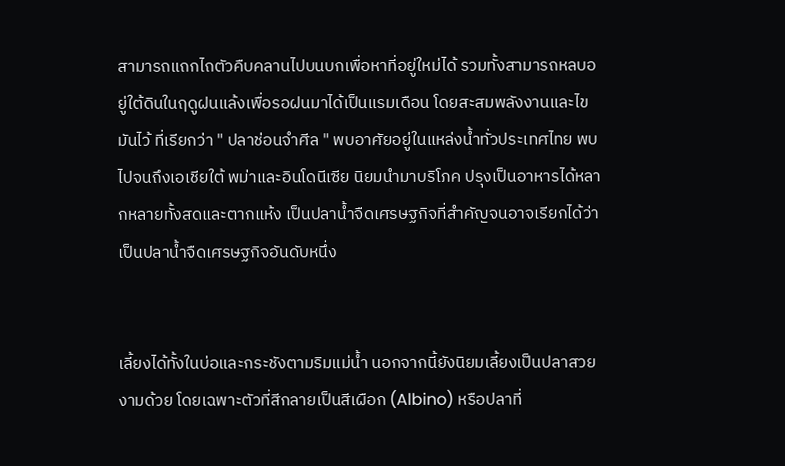สามารถแถกไถตัวคืบคลานไปบนบกเพื่อหาที่อยู่ใหม่ได้ รวมทั้งสามารถหลบอยู่ใต้ดินในฤดูฝนแล้งเพื่อรอฝนมาได้เป็นแรมเดือน โดยสะสมพลังงานและไขมันไว้ ที่เรียกว่า " ปลาช่อนจำศีล " พบอาศัยอยู่ในแหล่งน้ำทั่วประเทศไทย พบไปจนถึงเอเชียใต้ พม่าและอินโดนีเซีย นิยมนำมาบริโภค ปรุงเป็นอาหารได้หลากหลายทั้งสดและตากแห้ง เป็นปลาน้ำจืดเศรษฐกิจที่สำคัญจนอาจเรียกได้ว่าเป็นปลาน้ำจืดเศรษฐกิจอันดับหนึ่ง


เลี้ยงได้ทั้งในบ่อและกระชังตามริมแม่น้ำ นอกจากนี้ยังนิยมเลี้ยงเป็นปลาสวยงามด้วย โดยเฉพาะตัวที่สีกลายเป็นสีเผือก (Albino) หรือปลาที่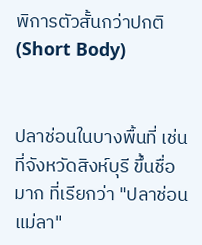พิการตัวสั้นกว่าปกติ (Short Body)


ปลาช่อนในบางพื้นที่ เช่น ที่จังหวัดสิงห์บุรี ขึ้นชื่อมาก ที่เรียกว่า "ปลาช่อนแม่ลา"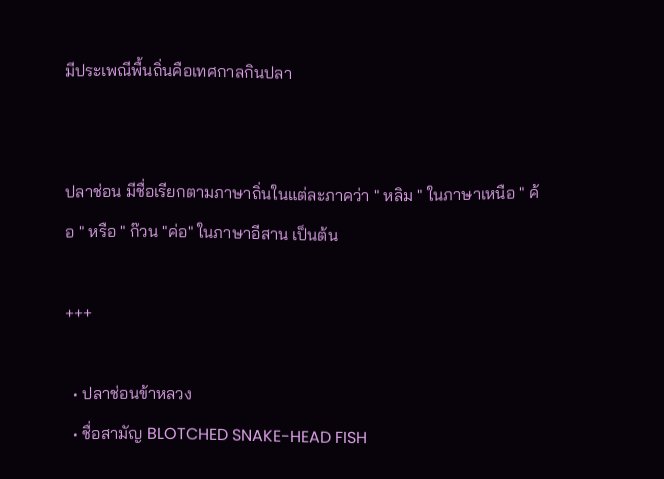มีประเพณีพื้นถิ่นคือเทศกาลกินปลา


ปลาช่อน มีชื่อเรียกตามภาษาถิ่นในแต่ละภาคว่า " หลิม " ในภาษาเหนือ " ค้อ " หรือ " ก๊วน "ค่อ" ในภาษาอีสาน เป็นต้น

+++

  • ปลาช่อนข้าหลวง
  • ชื่อสามัญ BLOTCHED SNAKE-HEAD FISH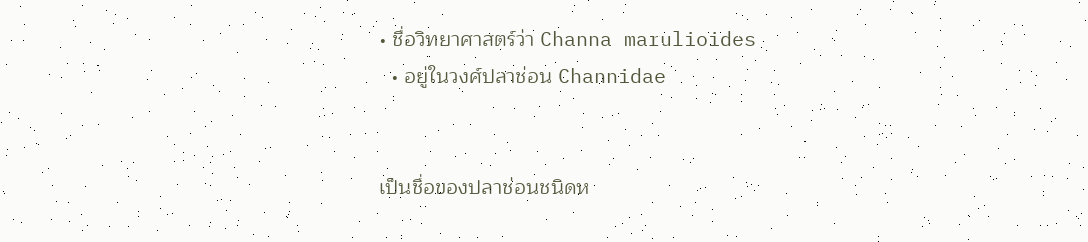• ชื่อวิทยาศาสตร์ว่า Channa marulioides
  • อยู่ในวงศ์ปลาช่อน Channidae


เป็นชื่อของปลาช่อนชนิดห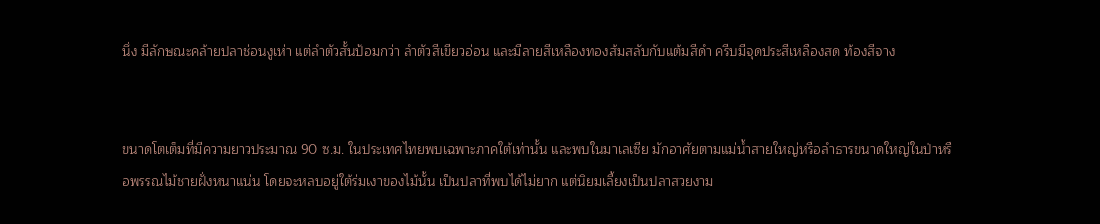นึ่ง มีลักษณะคล้ายปลาช่อนงูเห่า แต่ลำตัวสั้นป้อมกว่า ลำตัวสีเขียวอ่อน และมีลายสีเหลืองทองส้มสลับกับแต้มสีดำ ครีบมีจุดประสีเหลืองสด ท้องสีจาง


ขนาดโตเต็มที่มีความยาวประมาณ 90 ซ.ม. ในประเทศไทยพบเฉพาะภาคใต้เท่านั้น และพบในมาเลเซีย มักอาศัยตามแม่น้ำสายใหญ่หรือลำธารขนาดใหญ่ในป่าหรือพรรณไม้ชายฝั่งหนาแน่น โดยจะหลบอยู่ใต้ร่มเงาของไม้นั้น เป็นปลาที่พบได้ไม่ยาก แต่นิยมเลี้ยงเป็นปลาสวยงาม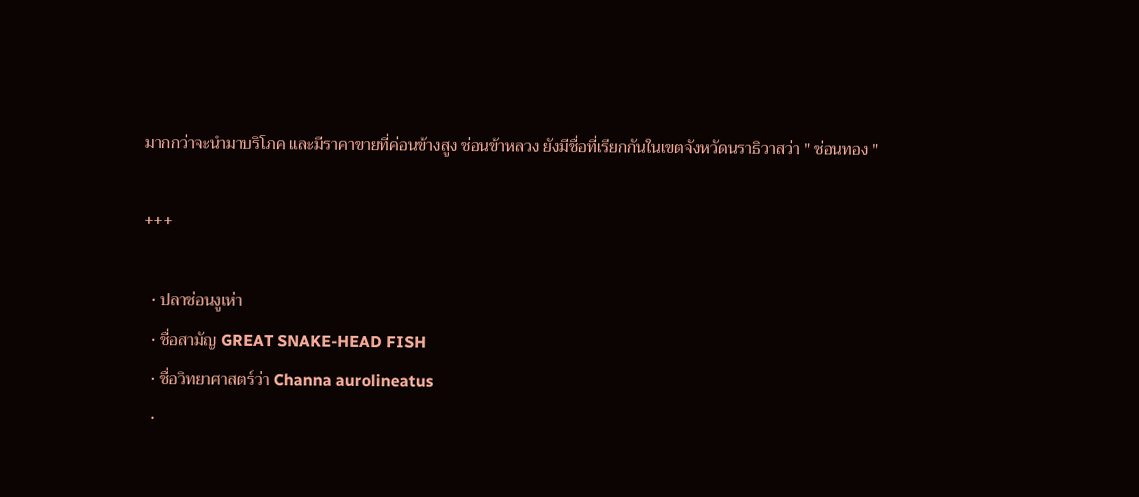มากกว่าจะนำมาบริโภค และมีราคาขายที่ค่อนข้างสูง ช่อนข้าหลวง ยังมีชื่อที่เรียกกันในเขตจังหวัดนราธิวาสว่า " ช่อนทอง "

+++

  • ปลาช่อนงูเห่า
  • ชื่อสามัญ GREAT SNAKE-HEAD FISH
  • ชื่อวิทยาศาสตร์ว่า Channa aurolineatus
  •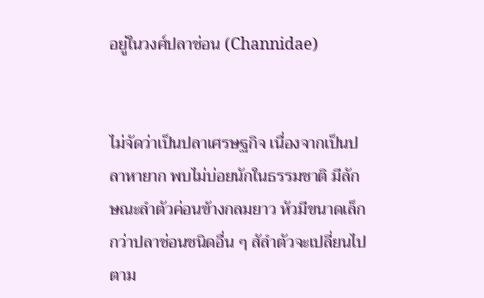อยู่ในวงศ์ปลาช่อน (Channidae)


ไม่จัดว่าเป็นปลาเศรษฐกิจ เนื่องจากเป็นปลาหายาก พบไม่บ่อยนักในธรรมชาติ มีลักษณะลำตัวค่อนข้างกลมยาว หัวมีขนาดเล็กกว่าปลาช่อนชนิดอื่น ๆ สัลำตัวจะเปลี่ยนไปตาม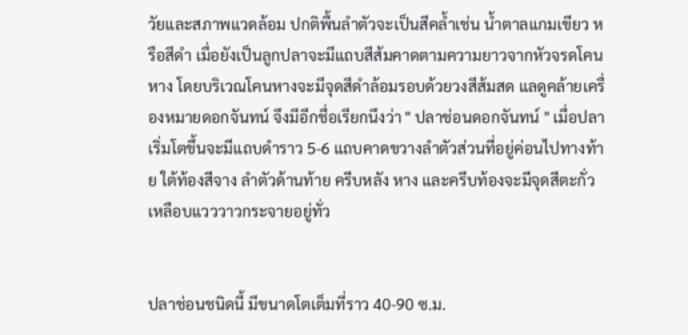วัยและสภาพแวดล้อม ปกติพื้นลำตัวจะเป็นสีคล้ำเช่น น้ำตาลแกมเขียว หรือสีดำ เมื่อยังเป็นลูกปลาจะมีแถบสีส้มคาดตามความยาวจากหัวจรดโคนหาง โดยบริเวณโคนหางจะมีจุดสีดำล้อมรอบด้วยวงสีส้มสด แลดูคล้ายเครื่องหมายดอกจันทน์ จึงมีอีกชื่อเรียกนึงว่า " ปลาช่อนดอกจันทน์ " เมื่อปลาเริ่มโตขึ้นจะมีแถบดำราว 5-6 แถบคาดขวางลำตัวส่วนที่อยู่ค่อนไปทางท้าย ใต้ท้องสีจาง ลำตัวด้านท้าย ครีบหลัง หาง และครีบท้องจะมีจุดสีตะกั่วเหลือบแวววาวกระจายอยู่ทั่ว


ปลาช่อนชนิดนี้ มีขนาดโตเต็มที่ราว 40-90 ซ.ม.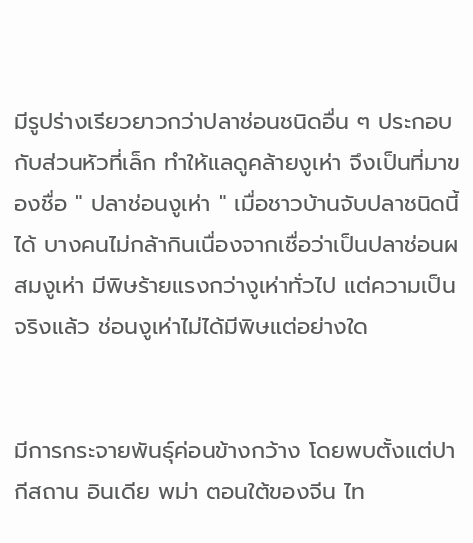มีรูปร่างเรียวยาวกว่าปลาช่อนชนิดอื่น ๆ ประกอบกับส่วนหัวที่เล็ก ทำให้แลดูคล้ายงูเห่า จึงเป็นที่มาของชื่อ " ปลาช่อนงูเห่า " เมื่อชาวบ้านจับปลาชนิดนี้ได้ บางคนไม่กล้ากินเนื่องจากเชื่อว่าเป็นปลาช่อนผสมงูเห่า มีพิษร้ายแรงกว่างูเห่าทั่วไป แต่ความเป็นจริงแล้ว ช่อนงูเห่าไม่ได้มีพิษแต่อย่างใด


มีการกระจายพันธุ์ค่อนข้างกว้าง โดยพบตั้งแต่ปากีสถาน อินเดีย พม่า ตอนใต้ของจีน ไท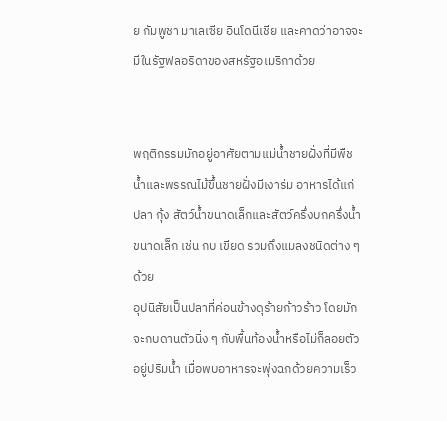ย กัมพูชา มาเลเซีย อินโดนีเชีย และคาดว่าอาจจะมีในรัฐฟลอริดาของสหรัฐอเมริกาด้วย


พฤติกรรมมักอยู่อาศัยตามแม่น้ำชายฝั่งที่มีพืชน้ำและพรรณไม้ขึ้นชายฝั่งมีเงาร่ม อาหารได้แก่ ปลา กุ้ง สัตว์น้ำขนาดเล็กและสัตว์ครึ่งบกครึ่งน้ำขนาดเล็ก เช่น กบ เขียด รวมถึงแมลงชนิดต่าง ๆ ด้วย
อุปนิสัยเป็นปลาที่ค่อนข้างดุร้ายก้าวร้าว โดยมักจะกบดานตัวนิ่ง ๆ กับพื้นท้องน้ำหรือไม่ก็ลอยตัวอยู่ปริมน้ำ เมื่อพบอาหารจะพุ่งฉกด้วยความเร็ว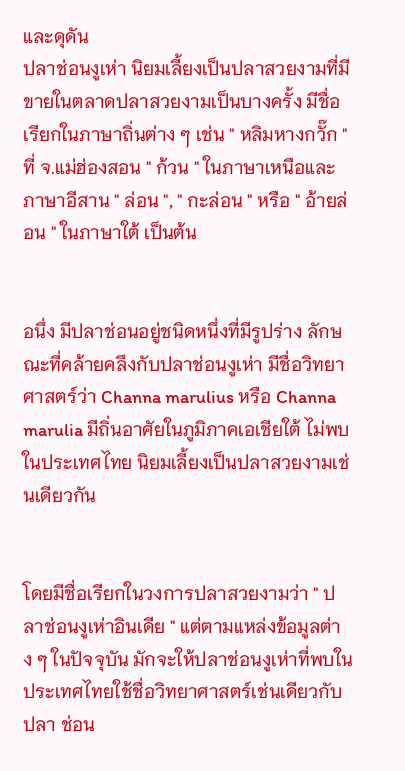และดุดัน
ปลาช่อนงูเห่า นิยมเลี้ยงเป็นปลาสวยงามที่มีขายในตลาดปลาสวยงามเป็นบางครั้ง มีชื่อเรียกในภาษาถิ่นต่าง ๆ เช่น " หลิมหางกวั๊ก " ที่ จ.แม่ฮ่องสอน " ก้วน " ในภาษาเหนือและภาษาอีสาน " ล่อน ", " กะล่อน " หรือ " อ้ายล่อน " ในภาษาใต้ เป็นต้น


อนึ่ง มีปลาช่อนอยู่ชนิดหนึ่งที่มีรูปร่าง ลักษณะที่คล้ายคลึงกับปลาช่อนงูเห่า มีชื่อวิทยาศาสตร์ว่า Channa marulius หรือ Channa marulia มีถิ่นอาศัยในภูมิภาคเอเชียใต้ ไม่พบในประเทศไทย นิยมเลี้ยงเป็นปลาสวยงามเช่นเดียวกัน


โดยมีชื่อเรียกในวงการปลาสวยงามว่า " ปลาช่อนงูเห่าอินเดีย " แต่ตามแหล่งข้อมูลต่าง ๆ ในปัจจุบัน มักจะให้ปลาช่อนงูเห่าที่พบในประเทศไทยใช้ชื่อวิทยาศาสตร์เช่นเดียวกับปลา ช่อน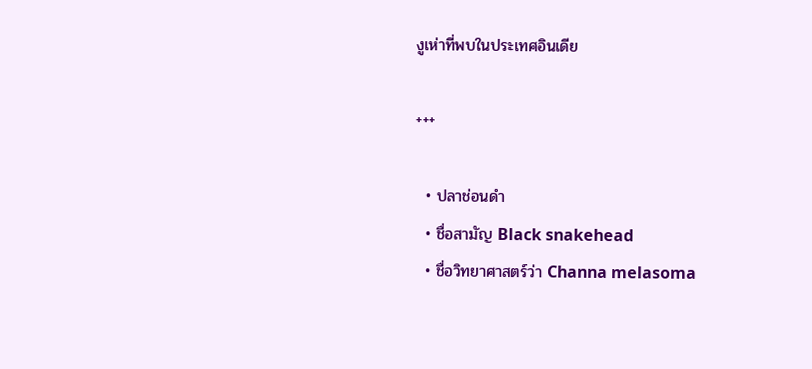งูเห่าที่พบในประเทศอินเดีย

+++

  • ปลาช่อนดำ
  • ชื่อสามัญ Black snakehead
  • ชื่อวิทยาศาสตร์ว่า Channa melasoma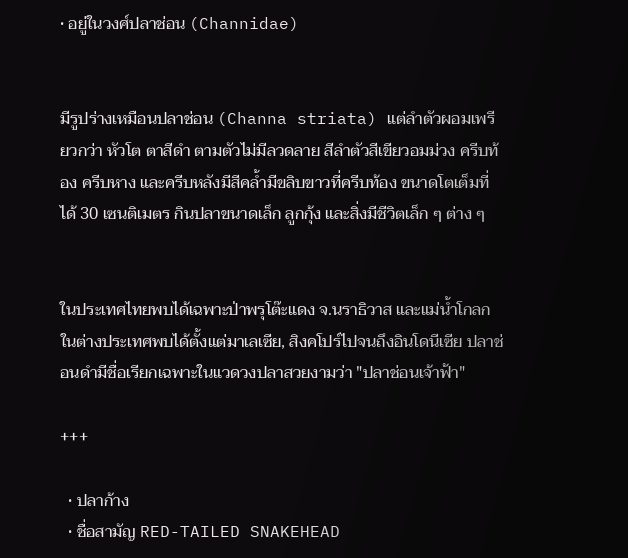• อยู่ในวงศ์ปลาช่อน (Channidae)


มีรูปร่างเหมือนปลาช่อน (Channa striata) แต่ลำตัวผอมเพรียวกว่า หัวโต ตาสีดำ ตามตัวไม่มีลวดลาย สีลำตัวสีเขียวอมม่วง ครีบท้อง ครีบหาง และครีบหลังมีสีคล้ำมีขลิบขาวที่ครีบท้อง ขนาดโตเต็มที่ได้ 30 เซนติเมตร กินปลาขนาดเล็ก ลูกกุ้ง และสิ่งมีชีวิตเล็ก ๆ ต่าง ๆ


ในประเทศไทยพบได้เฉพาะป่าพรุโต๊ะแดง จ.นราธิวาส และแม่น้ำโกลก ในต่างประเทศพบได้ตั้งแต่มาเลเซีย, สิงคโปร์ไปจนถึงอินโดนีเซีย ปลาช่อนดำมีชื่อเรียกเฉพาะในแวดวงปลาสวยงามว่า "ปลาช่อนเจ้าฟ้า"

+++

  • ปลาก้าง
  • ชื่อสามัญ RED-TAILED SNAKEHEAD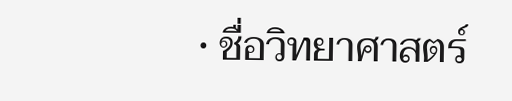• ชื่อวิทยาศาสตร์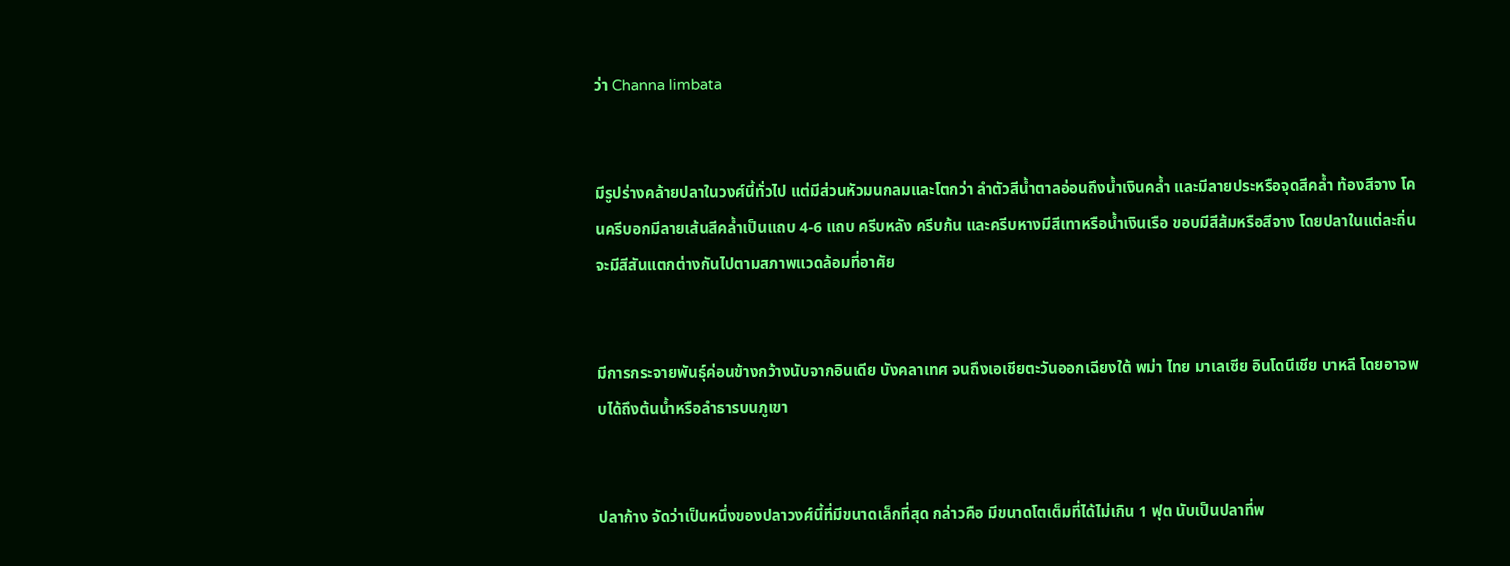ว่า Channa limbata


มีรูปร่างคล้ายปลาในวงศ์นี้ทั่วไป แต่มีส่วนหัวมนกลมและโตกว่า ลำตัวสีน้ำตาลอ่อนถึงน้ำเงินคล้ำ และมีลายประหรือจุดสีคล้ำ ท้องสีจาง โคนครีบอกมีลายเส้นสีคล้ำเป็นแถบ 4-6 แถบ ครีบหลัง ครีบก้น และครีบหางมีสีเทาหรือน้ำเงินเรือ ขอบมีสีส้มหรือสีจาง โดยปลาในแต่ละถิ่นจะมีสีสันแตกต่างกันไปตามสภาพแวดล้อมที่อาศัย


มีการกระจายพันธุ์ค่อนข้างกว้างนับจากอินเดีย บังคลาเทศ จนถึงเอเชียตะวันออกเฉียงใต้ พม่า ไทย มาเลเซีย อินโดนีเชีย บาหลี โดยอาจพบได้ถึงต้นน้ำหรือลำธารบนภูเขา


ปลาก้าง จัดว่าเป็นหนึ่งของปลาวงศ์นี้ที่มีขนาดเล็กที่สุด กล่าวคือ มีขนาดโตเต็มที่ได้ไม่เกิน 1 ฟุต นับเป็นปลาที่พ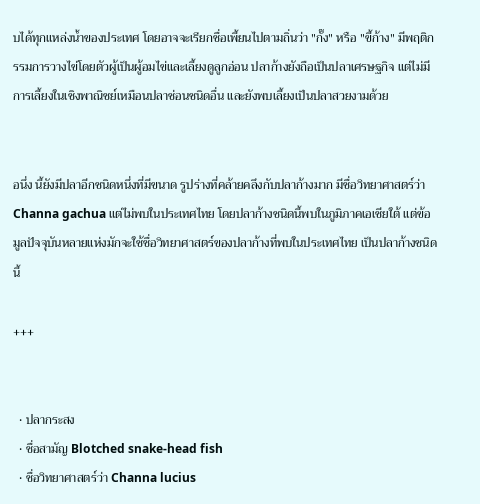บได้ทุกแหล่งน้ำของประเทศ โดยอาจจะเรียกชื่อเพี้ยนไปตามถิ่นว่า "กั๊ง" หรือ "ขี้ก้าง" มีพฤติกรรมการวางไข่โดยตัวผู้เป็นผู้อมไข่และเลี้ยงดูลูกอ่อน ปลาก้างยังถือเป็นปลาเศรษฐกิจ แต่ไม่มีการเลี้ยงในเชิงพาณิชย์เหมือนปลาช่อนชนิดอื่น และยังพบเลี้ยงเป็นปลาสวยงามด้วย


อนึ่ง นี้ยังมีปลาอีกชนิดหนึ่งที่มีขนาด รูปร่างที่คล้ายคลึงกับปลาก้างมาก มีชื่อวิทยาศาสตร์ว่า Channa gachua แต่ไม่พบในประเทศไทย โดยปลาก้างชนิดนี้พบในภูมิภาคเอเชียใต้ แต่ข้อมูลปัจจุบันหลายแห่งมักจะใช้ชื่อวิทยาศาสตร์ของปลาก้างที่พบในประเทศไทย เป็นปลาก้างชนิดนี้

+++


  • ปลากระสง
  • ชื่อสามัญ Blotched snake-head fish
  • ชื่อวิทยาศาสตร์ว่า Channa lucius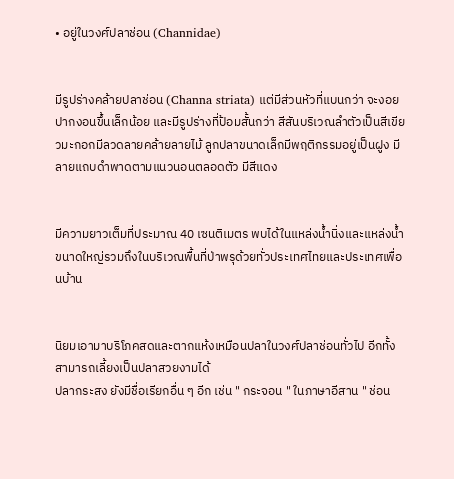• อยู่ในวงศ์ปลาช่อน (Channidae)


มีรูปร่างคล้ายปลาช่อน (Channa striata) แต่มีส่วนหัวที่แบนกว่า จะงอยปากงอนขึ้นเล็กน้อย และมีรูปร่างที่ป้อมสั้นกว่า สีสันบริเวณลำตัวเป็นสีเขียวมะกอกมีลวดลายคล้ายลายไม้ ลูกปลาขนาดเล็กมีพฤติกรรมอยู่เป็นฝูง มีลายแถบดำพาดตามแนวนอนตลอดตัว มีสีแดง


มีความยาวเต็มที่ประมาณ 40 เซนติเมตร พบได้ในแหล่งน้ำนิ่งและแหล่งน้ำขนาดใหญ่รวมถึงในบริเวณพื้นที่ป่าพรุด้วยทั่วประเทศไทยและประเทศเพื่อนบ้าน


นิยมเอามาบริโภคสดและตากแห้งเหมือนปลาในวงศ์ปลาช่อนทั่วไป อีกทั้งสามารถเลี้ยงเป็นปลาสวยงามได้
ปลากระสง ยังมีชื่อเรียกอื่น ๆ อีก เช่น " กระจอน " ในภาษาอีสาน " ช่อน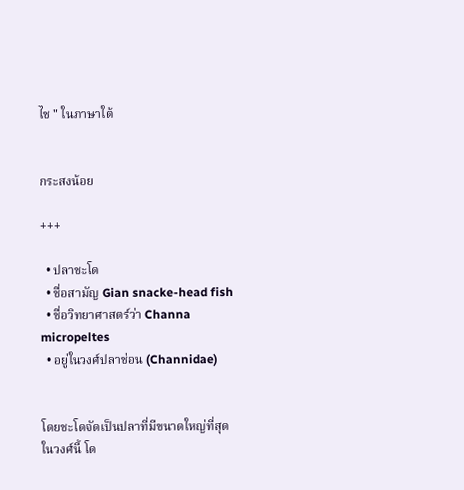ไช " ในภาษาใต้


กระสงน้อย

+++

  • ปลาชะโด
  • ชื่อสามัญ Gian snacke-head fish
  • ชื่อวิทยาศาสตร์ว่า Channa micropeltes
  • อยู่ในวงศ์ปลาช่อน (Channidae)


โดยชะโดจัดเป็นปลาที่มีขนาดใหญ่ที่สุดในวงศ์นี้ โด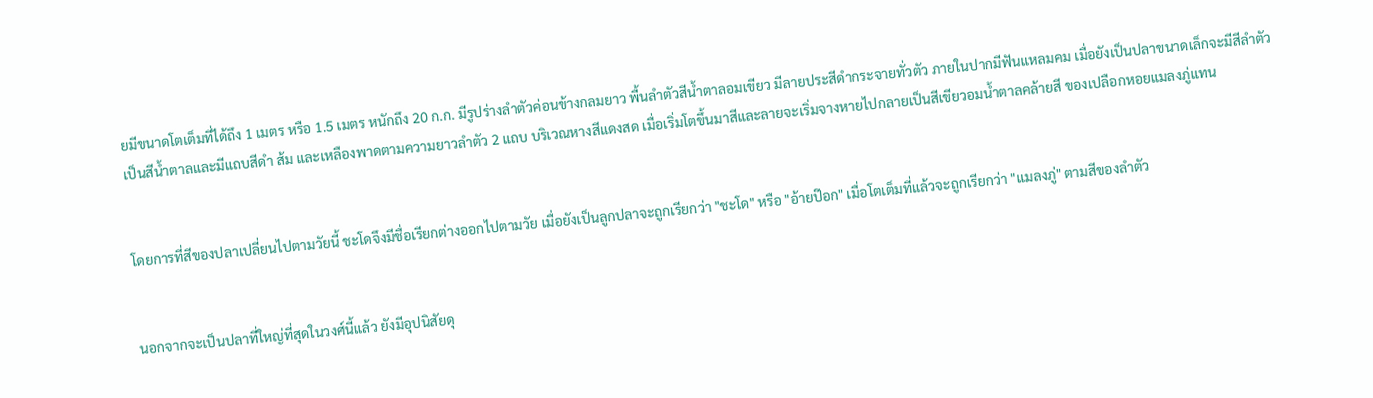ยมีขนาดโตเต็มที่ได้ถึง 1 เมตร หรือ 1.5 เมตร หนักถึง 20 ก.ก. มีรูปร่างลำตัวค่อนข้างกลมยาว พื้นลำตัวสีน้ำตาลอมเขียว มีลายประสีดำกระจายทั่วตัว ภายในปากมีฟันแหลมคม เมื่อยังเป็นปลาขนาดเล็กจะมีสีลำตัวเป็นสีน้ำตาลและมีแถบสีดำ ส้ม และเหลืองพาดตามความยาวลำตัว 2 แถบ บริเวณหางสีแดงสด เมื่อเริ่มโตขึ้นมาสีและลายจะเริ่มจางหายไปกลายเป็นสีเขียวอมน้ำตาลคล้ายสี ของเปลือกหอยแมลงภู่แทน


โดยการที่สีของปลาเปลี่ยนไปตามวัยนี้ ชะโดจึงมีชื่อเรียกต่างออกไปตามวัย เมื่อยังเป็นลูกปลาจะถูกเรียกว่า "ชะโด" หรือ "อ้ายป๊อก" เมื่อโตเต็มที่แล้วจะถูกเรียกว่า "แมลงภู่" ตามสีของลำตัว


นอกจากจะเป็นปลาที่ใหญ่ที่สุดในวงศ์นี้แล้ว ยังมีอุปนิสัยดุ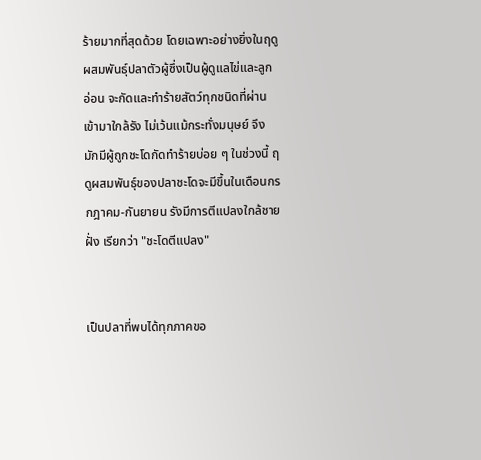ร้ายมากที่สุดด้วย โดยเฉพาะอย่างยิ่งในฤดูผสมพันธุ์ปลาตัวผู้ซึ่งเป็นผู้ดูแลไข่และลูกอ่อน จะกัดและทำร้ายสัตว์ทุกชนิดที่ผ่านเข้ามาใกล้รัง ไม่เว้นแม้กระทั่งมนุษย์ จึงมักมีผู้ถูกชะโดกัดทำร้ายบ่อย ๆ ในช่วงนี้ ฤดูผสมพันธุ์ของปลาชะโดจะมีขึ้นในเดือนกรกฎาคม-กันยายน รังมีการตีแปลงใกล้ชายฝั่ง เรียกว่า "ชะโดตีแปลง"


เป็นปลาที่พบได้ทุกภาคขอ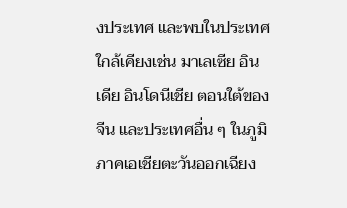งประเทศ และพบในประเทศใกล้เคียงเช่น มาเลเซีย อินเดีย อินโดนีเชีย ตอนใต้ของจีน และประเทศอื่น ๆ ในภูมิภาคเอเชียตะวันออกเฉียง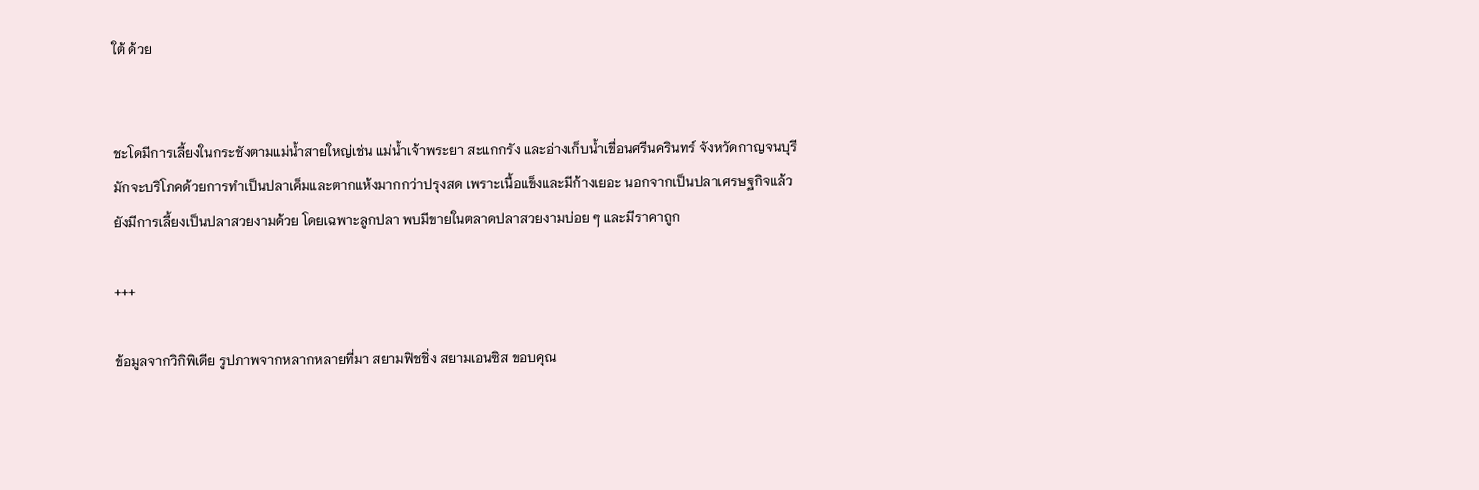ใต้ ด้วย


ชะโดมีการเลี้ยงในกระชังตามแม่น้ำสายใหญ่เช่น แม่น้ำเจ้าพระยา สะแกกรัง และอ่างเก็บน้ำเขื่อนศรีนครินทร์ จังหวัดกาญจนบุรี มักจะบริโภคด้วยการทำเป็นปลาเค็มและตากแห้งมากกว่าปรุงสด เพราะเนื้อแข็งและมีก้างเยอะ นอกจากเป็นปลาเศรษฐกิจแล้ว ยังมีการเลี้ยงเป็นปลาสวยงามด้วย โดยเฉพาะลูกปลา พบมีขายในตลาดปลาสวยงามบ่อย ๆ และมีราคาถูก

+++

ข้อมูลจากวิกิพิเดีย รูปภาพจากหลากหลายที่มา สยามฟิชชิ่ง สยามเอนซิส ขอบคุณ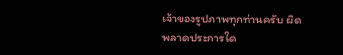เจ้าของรูปภาพทุกท่านครับ ผิดพลาดประการใด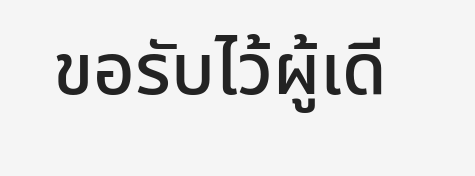ขอรับไว้ผู้เดี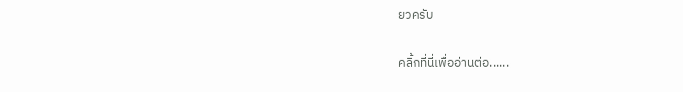ยวครับ

คลิ้กที่นี่เพื่ออ่านต่อ......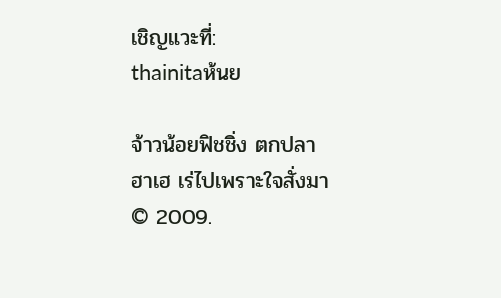เชิญแวะที่:
thainitaห้นย

จ้าวน้อยฟิชชิ่ง ตกปลาฮาเฮ เร่ไปเพราะใจสั่งมา © 2009.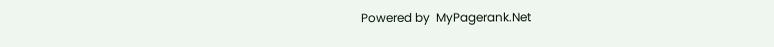Powered by  MyPagerank.Net